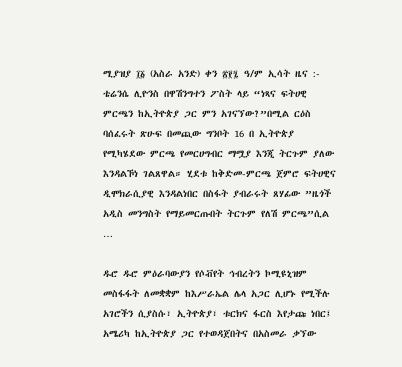ሚያዝያ ፲፩ (አስራ አንድ) ቀን ፳፻፯ ዓ/ም ኢሳት ዜና :- ቴሬንሴ ሊዮንስ በዋሽንግተን ፖስት ላይ “ነጻና ፍትሀዊ ምርጫን ከኢትዮጵያ ጋር ምን አገናኘው?”በሚል ርዕስ ባሰፈሩት ጽሁፍ በመጪው ግንቦት 16 በ ኢትዮጵያ የሚካሄደው ምርጫ የመርሀግብር ማሟያ እንጂ ትርጉም ያለው እንዳልኾነ ገልጸዋል። ሂደቱ ከቅድመ-ምርጫ ጀምሮ ፍትሀዊና ዲሞክራሲያዊ እንዳልነበር በስፋት ያብራሩት ጸሃፊው ”ዜጎች አዲስ መንግስት የማይመርጡበት ትርጉም የለሽ ምርጫ”ሲል …

ዱሮ ዱሮ ምዕራባውያን የሶቭየት ኅብረትን ኮሚዩኒዝም መስፋፋት ለመቋቋም ከእሥራኤል ሌላ አጋር ሊሆኑ የሚችሉ አገሮችን ሲያስሱ፣ ኢትዮጵያ፣ ቱርክና ፋርስ እየታጩ ነበር፤ አሜሪካ ከኢትዮጵያ ጋር የተወዳጀበትና በአስመራ ቃኘው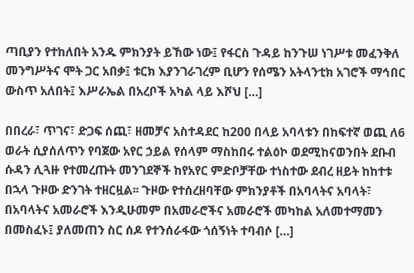ጣቢያን የተከለበት አንዱ ምክንያት ይኸው ነው፤ የፋርስ ጉዳይ ከንጉሠ ነገሥቱ መፈንቅለ መንግሥትና ሞት ጋር አበቃ፤ ቱርክ እያንገራገረም ቢሆን የሰሜን አትላንቲክ አገሮች ማኅበር ውስጥ አለበት፤ እሥራኤል በአረቦች አካል ላይ እሾህ […]

በበረራ፣ ጥገና፣ ድጋፍ ሰጪ፣ ዘመቻና አስተዳደር ከ200 በላይ አባላቱን በከፍተኛ ወጪ ለ6 ወራት ሲያሰለጥን የባጀው አየር ኃይል የሰላም ማስከበሩ ተልዕኮ ወደሚከናወንበት ደቡብ ሱዳን ሊጓዙ የተመረጡት መንገደኞች ከየአየር ምድቦቻቸው ተነስተው ደብረ ዘይት ከከተቱ በኋላ ጉዞው ድንገት ተዘርዟል፡፡ ጉዞው የተሰረዘባቸው ምክንያቶች በአባላትና አባላት፣ በአባላትና አመራሮች እንዲሁመም በአመራሮችና አመራሮች መካከል አለመተማመን በመስፈኑ፤ ያለመጠን ስር ሰዶ የተንሰራፋው ጎሰኝነት ተባብሶ […]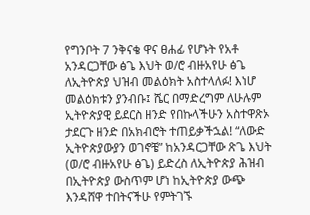የግንቦት 7 ንቅናቄ ዋና ፀሐፊ የሆኑት የአቶ አንዳርጋቸው ፅጌ እህት ወ/ሮ ብዙአየሁ ፅጌ ለኢትዮጵያ ህዝብ መልዕክት አስተላለፉ! እነሆ መልዕክቱን ያንብቡ፤ ሼር በማድረግም ለሁሉም ኢትዮጵያዊ ይደርስ ዘንድ የበኩላችሁን አስተዋጽኦ ታደርጉ ዘንድ በአክብሮት ተጠይቃችኋል! “ለውድ ኢትዮጵያውያን ወገኖቼ” ከአንዳርጋቸው ጽጌ እህት (ወ/ሮ ብዙአየሁ ፅጌ) ይድረስ ለኢትዮጵያ ሕዝብ በኢትዮጵያ ውስጥም ሆነ ከኢትዮጵያ ውጭ እንዳሸዋ ተበትናችሁ የምትገኙ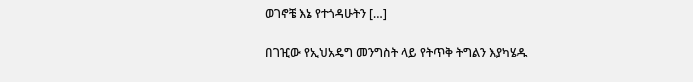ወገኖቼ እኔ የተጎዳሁትን […]

በገዢው የኢህአዴግ መንግስት ላይ የትጥቅ ትግልን እያካሄዱ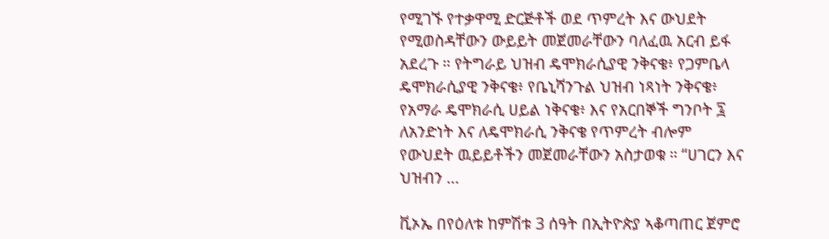የሚገኙ የተቃዋሚ ድርጅቶች ወደ ጥምረት እና ውህደት የሚወስዳቸውን ውይይት መጀመራቸውን ባለፈዉ አርብ ይፋ አደረጉ ። የትግራይ ህዝብ ዴሞክራሲያዊ ንቅናቄ፥ የጋምቤላ ዴሞክራሲያዊ ንቅናቄ፥ የቤኒሻንጉል ህዝብ ነጻነት ንቅናቄ፥ የአማራ ዴሞክራሲ ሀይል ነቅናቄ፥ እና የአርበኞች ግንቦት ፯ ለአንድነት እና ለዴሞክራሲ ንቅናቄ የጥምረት ብሎም የውህደት ዉይይቶችን መጀመራቸውን አስታወቁ ። “ሀገርን እና ህዝብን …

ቪኦኤ በየዕለቱ ከምሽቱ 3 ሰዓት በኢትዮጵያ ኣቆጣጠር ጀምሮ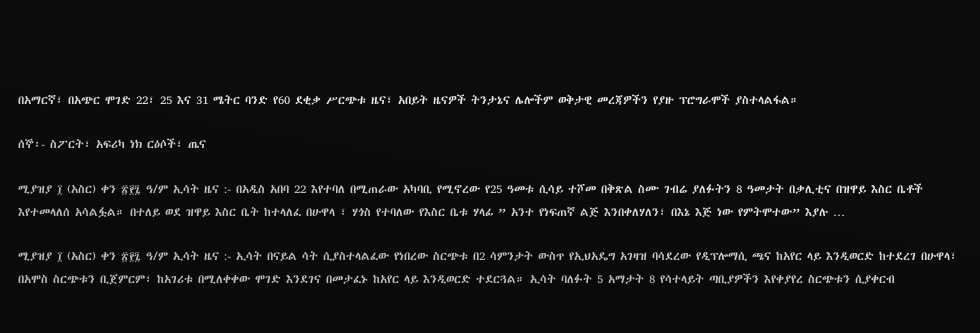በአማርኛ፣ በአጭር ሞገድ 22፣ 25 እና 31 ሜትር ባንድ የ60 ደቂቃ ሥርጭቱ ዜና፣ አበይት ዜናዎች ትንታኔና ሌሎችም ወቅታዊ መረጃዎችን የያዙ ፕሮግራሞች ያስተላልፋል።

ሰኞ፡- ስፖርት፣ አፍሪካ ነክ ርዕሶች፣ ጤና

ሚያዝያ ፲ (አስር) ቀን ፳፻፯ ዓ/ም ኢሳት ዜና :- በአዲስ አበባ 22 እየተባለ በሚጠራው አካባቢ የሚኖረው የ25 ዓመቱ ሲሳይ ተሾመ በቅጽል ስሙ ገብሬ ያለፉትን 8 ዓመታት በቃሊቲና በዝዋይ እስር ቤቶች እየተመላለሰ አሳልፏል። በተለይ ወደ ዝዋይ እስር ቤት ከተላለፈ በሁዋላ ፣ ሃጎስ የተባለው የእስር ቤቱ ሃላፊ ” አንተ የነፍጠኛ ልጅ እንበቀለሃለን፣ በእኔ እጅ ነው የምትሞተው” እያሉ …

ሚያዝያ ፲ (አስር) ቀን ፳፻፯ ዓ/ም ኢሳት ዜና :- ኢሳት በናይል ሳት ሲያስተላልፈው የነበረው ስርጭቱ በ2 ሳምንታት ውስጥ የኢህአዴግ አገዛዝ ባሳደረው የዲፕሎማሲ ጫና ከአየር ላይ እንዲወርድ ከተደረገ በሁዋላ፣ በአሞስ ስርጭቱን ቢጀምርም፣ ከአገሪቱ በሚለቀቀው ሞገድ እንደገና በመታፈኑ ከአየር ላይ እንዲወርድ ተደርጓል። ኢሳት ባለፉት 5 አማታት 8 የሳተላይት ጣቢያዎችን እየቀያየረ ስርጭቱን ሲያቀርብ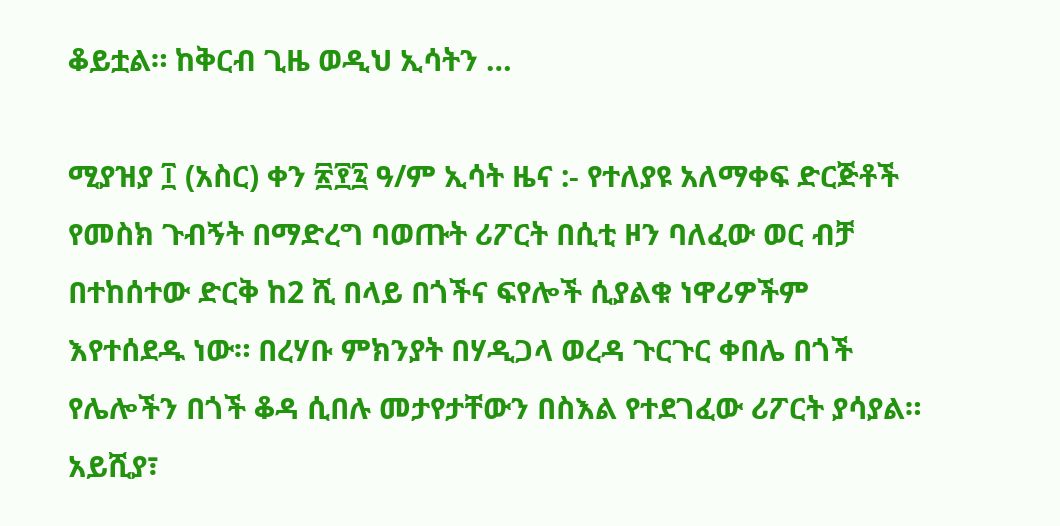ቆይቷል። ከቅርብ ጊዜ ወዲህ ኢሳትን …

ሚያዝያ ፲ (አስር) ቀን ፳፻፯ ዓ/ም ኢሳት ዜና :- የተለያዩ አለማቀፍ ድርጅቶች የመስክ ጉብኝት በማድረግ ባወጡት ሪፖርት በሲቲ ዞን ባለፈው ወር ብቻ በተከሰተው ድርቅ ከ2 ሺ በላይ በጎችና ፍየሎች ሲያልቁ ነዋሪዎችም እየተሰደዱ ነው። በረሃቡ ምክንያት በሃዲጋላ ወረዳ ጉርጉር ቀበሌ በጎች የሌሎችን በጎች ቆዳ ሲበሉ መታየታቸውን በስእል የተደገፈው ሪፖርት ያሳያል። አይሺያ፣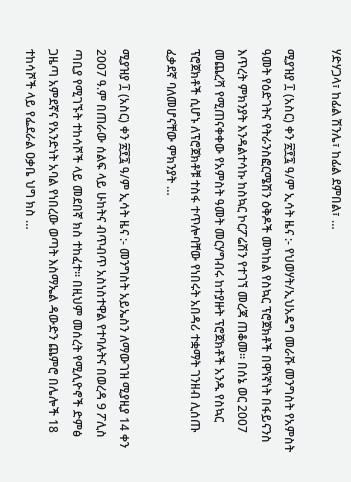ሃድሃጋላ፣ ከፊል ሽንሌ፣ ከፊል ደምበል፣ …

ሚያዝያ ፲ (አስር) ቀን ፳፻፯ ዓ/ም ኢሳት ዜና :- የህወሃት/ኢህአዴግ መራሹ መንግስት የአምስት ዓመት የዕድገትና የትራንስፎርሜሽን ዕቅዶች መካከል የስኳር ፕሮጀክቶች በዋነኛነት በፋይናንስ እጥረት ምክንያት እንዳልተሳኩ ከስኳር ኮርፖሬሽን የተገኘ መረጃ ጠቆመ፡፡ በሰኔ ወር 2007 መጨረሻ የሚጠናቀቀው የአምስት ዓመት መርሃግብሩ ከተያዙት ፕሮጀክቶች አንዱ የስኳር ፕሮጀክቶች ሲሆኑ ለፕሮጀክቶቹ ተስፋ ተጥሎባቸው የነበሩት አበዳሪ ተቋማት ገንዘብ ሊሰጡ ፈቃደኛ ባለመሆናቸው ምክንያት …

ሚያዝያ ፲ (አስር) ቀን ፳፻፯ ዓ/ም ኢሳት ዜና :- መንግስት አይኤስን ለማውገዝ ሚያዚያ 14 ቀን 2007 ዓ.ም በጠራው ሰልፍ ላይ ሁከትና ብጥብጥ አስነስተዋል የተባሉትና በወረዳ 9 ፖሊስ ጣቢያ የሚገኙት ተከሳሾች ላይ መደበኛ ክስ ተከፈተ። በዚህም መሰረት የሚሊዮኖች ድምፅ ጋዜጣ አምደኛና የአንድነት አባል የነበረው ወጣት እስማኤል ዳውድን ጨምሮ በሌሎች 18 ተከሳሾች ላይ የፌደራል ዐቃቤ ህግ ክስ …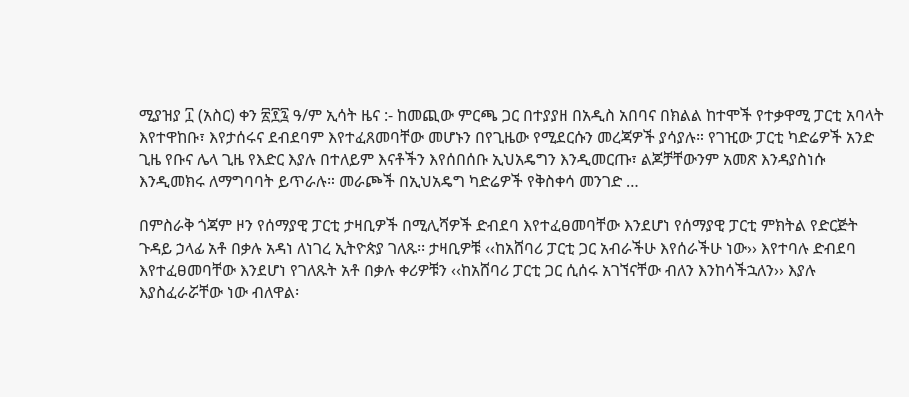ሚያዝያ ፲ (አስር) ቀን ፳፻፯ ዓ/ም ኢሳት ዜና :- ከመጪው ምርጫ ጋር በተያያዘ በአዲስ አበባና በክልል ከተሞች የተቃዋሚ ፓርቲ አባላት እየተዋከቡ፣ እየታሰሩና ደብደባም እየተፈጸመባቸው መሆኑን በየጊዜው የሚደርሱን መረጃዎች ያሳያሉ። የገዢው ፓርቲ ካድሬዎች አንድ ጊዜ የቡና ሌላ ጊዜ የእድር እያሉ በተለይም እናቶችን እየሰበሰቡ ኢህአዴግን እንዲመርጡ፣ ልጆቻቸውንም አመጽ እንዳያስነሱ እንዲመክሩ ለማግባባት ይጥራሉ። መራጮች በኢህአዴግ ካድሬዎች የቅስቀሳ መንገድ …

በምስራቅ ጎጃም ዞን የሰማያዊ ፓርቲ ታዛቢዎች በሚሊሻዎች ድብደባ እየተፈፀመባቸው እንደሆነ የሰማያዊ ፓርቲ ምክትል የድርጅት ጉዳይ ኃላፊ አቶ በቃሉ አዳነ ለነገረ ኢትዮጵያ ገለጹ፡፡ ታዛቢዎቹ ‹‹ከአሸባሪ ፓርቲ ጋር አብራችሁ እየሰራችሁ ነው›› እየተባሉ ድብደባ እየተፈፀመባቸው እንደሆነ የገለጹት አቶ በቃሉ ቀሪዎቹን ‹‹ከአሸባሪ ፓርቲ ጋር ሲሰሩ አገኘናቸው ብለን እንከሳችኋለን›› እያሉ እያስፈራሯቸው ነው ብለዋል፡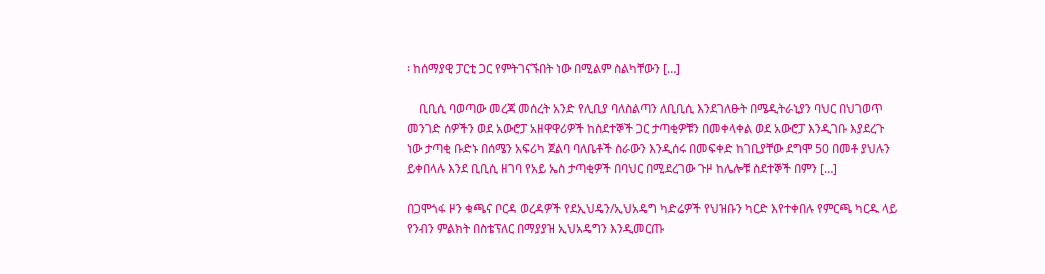፡ ከሰማያዊ ፓርቲ ጋር የምትገናኙበት ነው በሚልም ስልካቸውን […]

    ቢቢሲ ባወጣው መረጃ መሰረት አንድ የሊቢያ ባለስልጣን ለቢቢሲ እንደገለፁት በሜዲትራኒያን ባህር በህገወጥ መንገድ ሰዎችን ወደ አውሮፓ አዘዋዋሪዎች ከስደተኞች ጋር ታጣቂዎቹን በመቀላቀል ወደ አውሮፓ እንዲገቡ እያደረጉ ነው ታጣቂ ቡድኑ በሰሜን አፍሪካ ጀልባ ባለቤቶች ስራውን እንዲሰሩ በመፍቀድ ከገቢያቸው ደግሞ 50 በመቶ ያህሉን ይቀበላሉ እንደ ቢቢሲ ዘገባ የአይ ኤስ ታጣቂዎች በባህር በሚደረገው ጉዞ ከሌሎቹ ስደተኞች በምን […]

በጋሞጎፋ ዞን ቁጫና ቦርዳ ወረዳዎች የደኢህዴን/ኢህአዴግ ካድሬዎች የህዝቡን ካርድ እየተቀበሉ የምርጫ ካርዱ ላይ የንብን ምልክት በስቴፕለር በማያያዝ ኢህአዴግን እንዲመርጡ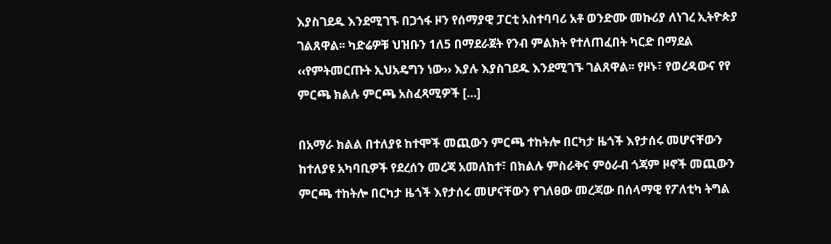እያስገደዱ እንደሚገኙ በጋጎፋ ዞን የሰማያዊ ፓርቲ አስተባባሪ አቶ ወንድሙ መኩሪያ ለነገረ ኢትዮጵያ ገልጸዋል፡፡ ካድሬዎቹ ህዝቡን 1ለ5 በማደራጀት የንብ ምልክት የተለጠፈበት ካርድ በማደል ‹‹የምትመርጡት ኢህአዴግን ነው›› እያሉ እያስገደዱ እንደሚገኙ ገልጸዋል፡፡ የዞኑ፣ የወረዳውና የየ ምርጫ ክልሉ ምርጫ አስፈጻሚዎች […]

በአማራ ክልል በተለያዩ ከተሞች መጪውን ምርጫ ተከትሎ በርካታ ዜጎች እየታሰሩ መሆናቸውን ከተለያዩ አካባቢዎች የደረሰን መረጃ አመለከተ፣ በክልሉ ምስራቅና ምዕራብ ጎጃም ዞኖች መጪውን ምርጫ ተከትሎ በርካታ ዜጎች እየታሰሩ መሆናቸውን የገለፀው መረጃው በሰላማዊ የፖለቲካ ትግል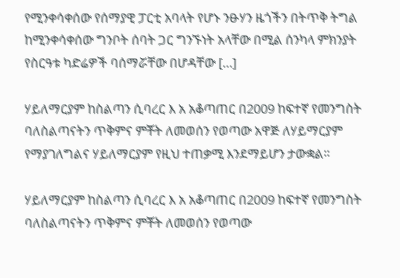የሚንቀሳቀሰው የሰማያዊ ፓርቲ አባላት የሆኑ ንፁሃን ዜጎችን በትጥቅ ትግል ከሚንቀሳቀሰው ግንቦት ሰባት ጋር ግንኙነት አላቸው በሚል ሰንካላ ምክንያት የስርዓቱ ካድሬዎች ባሰማሯቸው በሆዳቸው […]

ሃይለማርያም ከስልጣን ሲባረር እ አ አቆጣጠር በ2009 ከፍተኛ የመንግስት ባለስልጣናትን ጥቅምና ምቾት ለመወሰን የወጣው አዋጅ ለሃይማርያም የማያገለግልና ሃይለማርያም የዚህ ተጠቃሚ እንደማይሆን ታውቋል።

ሃይለማርያም ከስልጣን ሲባረር እ አ አቆጣጠር በ2009 ከፍተኛ የመንግስት ባለስልጣናትን ጥቅምና ምቾት ለመወሰን የወጣው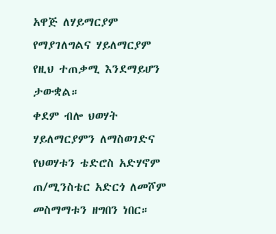አዋጅ ለሃይማርያም የማያገለግልና ሃይለማርያም የዚህ ተጠቃሚ እንደማይሆን ታውቋል።
ቀደም ብሎ ህወሃት ሃይለማርያምን ለማስወገድና የህወሃቱን ቴድሮስ አድሃኖም ጠ/ሚንስቴር አድርጎ ለመሾም መስማማቱን ዘግበን ነበር።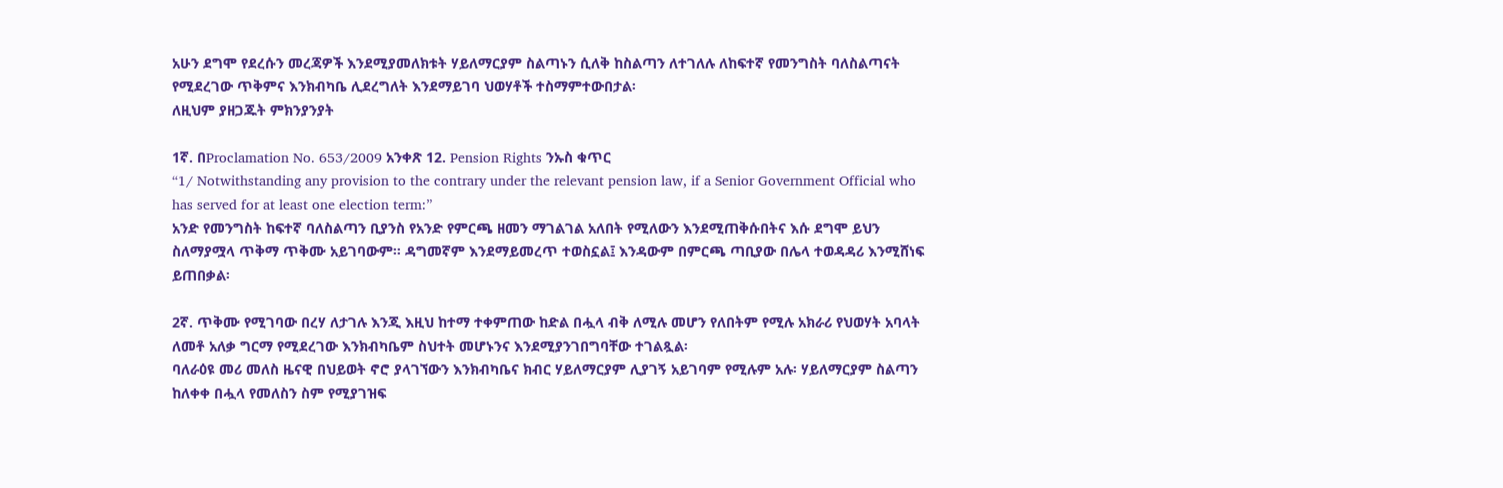አሁን ደግሞ የደረሱን መረጃዎች እንደሚያመለክቱት ሃይለማርያም ስልጣኑን ሲለቅ ከስልጣን ለተገለሉ ለከፍተኛ የመንግስት ባለስልጣናት የሚደረገው ጥቅምና እንክብካቤ ሊደረግለት እንደማይገባ ህወሃቶች ተስማምተውበታል፡
ለዚህም ያዘጋጁት ምክንያንያት

1ኛ. በProclamation No. 653/2009 አንቀጽ 12. Pension Rights ንኡስ ቁጥር
“1/ Notwithstanding any provision to the contrary under the relevant pension law, if a Senior Government Official who has served for at least one election term:”
አንድ የመንግስት ከፍተኛ ባለስልጣን ቢያንስ የአንድ የምርጫ ዘመን ማገልገል አለበት የሚለውን እንደሚጠቅሱበትና እሱ ደግሞ ይህን ስለማያሟላ ጥቅማ ጥቅሙ አይገባውም። ዳግመኛም እንደማይመረጥ ተወስኗል፤ እንዳውም በምርጫ ጣቢያው በሌላ ተወዳዳሪ እንሚሸነፍ ይጠበቃል፡

2ኛ. ጥቅሙ የሚገባው በረሃ ለታገሉ እንጂ እዚህ ከተማ ተቀምጠው ከድል በሗላ ብቅ ለሚሉ መሆን የለበትም የሚሉ አክራሪ የህወሃት አባላት ለመቶ አለቃ ግርማ የሚደረገው እንክብካቤም ስህተት መሆኑንና እንደሚያንገበግባቸው ተገልጿል፡
ባለራዕዩ መሪ መለስ ዜናዊ በህይወት ኖሮ ያላገኘውን እንክብካቤና ክብር ሃይለማርያም ሊያገኝ አይገባም የሚሉም አሉ፡ ሃይለማርያም ስልጣን ከለቀቀ በሗላ የመለስን ስም የሚያገዝፍ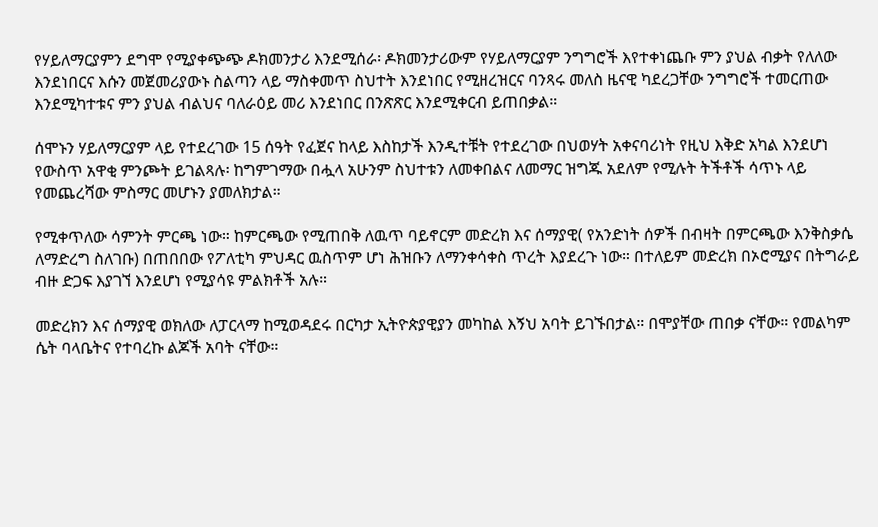የሃይለማርያምን ደግሞ የሚያቀጭጭ ዶክመንታሪ እንደሚሰራ፡ ዶክመንታሪውም የሃይለማርያም ንግግሮች እየተቀነጨቡ ምን ያህል ብቃት የለለው እንደነበርና እሱን መጀመሪያውኑ ስልጣን ላይ ማስቀመጥ ስህተት እንደነበር የሚዘረዝርና ባንጻሩ መለስ ዜናዊ ካደረጋቸው ንግግሮች ተመርጠው እንደሚካተቱና ምን ያህል ብልህና ባለራዕይ መሪ እንደነበር በንጽጽር እንደሚቀርብ ይጠበቃል።

ሰሞኑን ሃይለማርያም ላይ የተደረገው 15 ሰዓት የፈጀና ከላይ እስከታች እንዲተቹት የተደረገው በህወሃት አቀናባሪነት የዚህ እቅድ አካል እንደሆነ የውስጥ አዋቂ ምንጮት ይገልጻሉ፡ ከግምገማው በሗላ አሁንም ስህተቱን ለመቀበልና ለመማር ዝግጁ አደለም የሚሉት ትችቶች ሳጥኑ ላይ የመጨረሻው ምስማር መሆኑን ያመለክታል።

የሚቀጥለው ሳምንት ምርጫ ነው። ከምርጫው የሚጠበቅ ለዉጥ ባይኖርም መድረክ እና ሰማያዊ( የአንድነት ሰዎች በብዛት በምርጫው እንቅስቃሴ ለማድረግ ስለገቡ) በጠበበው የፖለቲካ ምህዳር ዉስጥም ሆነ ሕዝቡን ለማንቀሳቀስ ጥረት እያደረጉ ነው። በተለይም መድረክ በኦሮሚያና በትግራይ ብዙ ድጋፍ እያገኘ እንደሆነ የሚያሳዩ ምልክቶች አሉ።

መድረክን እና ሰማያዊ ወክለው ለፓርላማ ከሚወዳደሩ በርካታ ኢትዮጵያዊያን መካከል እኝህ አባት ይገኙበታል። በሞያቸው ጠበቃ ናቸው። የመልካም ሴት ባላቤትና የተባረኩ ልጆች አባት ናቸው።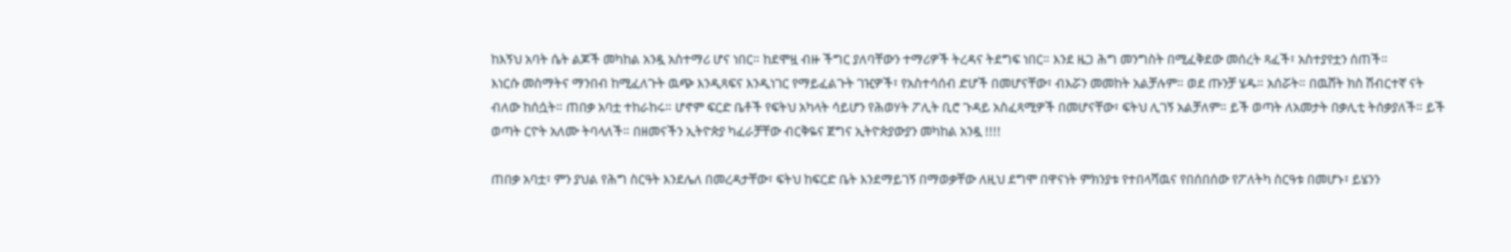ከእኝህ አባት ሴት ልጆች መካከል አንዷ አስተማሪ ሆና ነበር። ከደሞዟ ብዙ ችግር ያለባቸውን ተማሪዎች ትረዳና ትደግፍ ነበር። እንደ ዜጋ ሕግ መንግስት በሚፈቅደው መሰረት ጻፈች፣ አስተያየቷን ሰጠች።
እነርሱ መስማትና ማንበብ ከሚፈለጉት ዉጭ እንዲጻፍና እንዲነገር የማይፈልጉት ገዢዎች፣ የአስተሳሰብ ድሆች በመሆናቸው፣ ብእሯን መመከት አልቻሉም። ወደ ጡንቻ ሄዱ። አሰሯት። በዉሸት ክስ ሽብርተኛ ናት ብለው ከሰሷት። ጠበቃ አባቷ ተከራከሩ። ሆኖም ፍርድ ቤቶች የፍትህ አካላት ሳይሆን የሕወሃት ፖሊት ቢሮ ጉዳይ አስፈጻሚዎች በመሆናቸው፣ ፍትህ ሊገኝ አልቻለም። ይች ወጣት ለአመታት በቃሊቲ ትሰቃያለች። ይች ወጣት ርዮት አለሙ ትባላለች። በዘመናችን ኢትዮጵያ ካፈራቻቸው ብርቅዬና ጀግና ኢትዮጵያውያን መካከል አንዷ !!!!

ጠበቃ አባቷ፣ ምን ያህል የሕግ ስርዓት እንደሌለ በመረዳታቸው፣ ፍትህ ከፍርድ ቤት እንደማይገኝ በማወቃቸው ለዚህ ደግሞ በዋናነት ምክንያቱ የተበላሻዉና የበሰበሰው የፖለትካ ስርዓቱ በመሆኑ፣ ይሄንን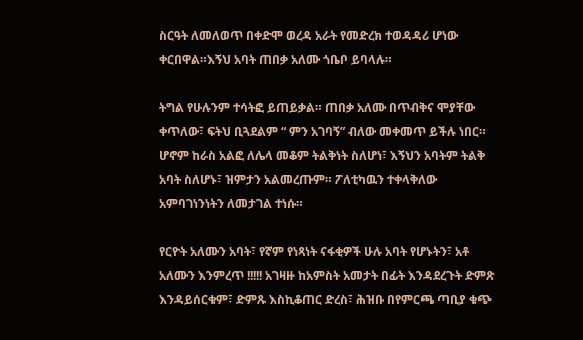ስርዓት ለመለወጥ በቀድሞ ወረዳ አራት የመድረክ ተወዳዳሪ ሆነው ቀርበዋል።እኝህ አባት ጠበቃ አለሙ ጎቤቦ ይባላሉ።

ትግል የሁሉንም ተሳትፎ ይጠይቃል። ጠበቃ አለሙ በጥብቅና ሞያቸው ቀጥለው፣ ፍትህ ቢጓደልም “ ምን አገባኝ” ብለው መቀመጥ ይችሉ ነበር። ሆኖም ከራስ አልፎ ለሌላ መቆም ትልቅነት ስለሆነ፣ እኝህን አባትም ትልቅ አባት ስለሆኑ፣ ዝምታን አልመረጡም። ፖለቲካዉን ተቀላቅለው አምባገነንነትን ለመታገል ተነሱ።

የርዮት አለሙን አባት፣ የኛም የነጻነት ናፋቂዎች ሁሉ አባት የሆኑትን፣ አቶ አለሙን እንምረጥ !!!!! አገዛዙ ከአምስት አመታት በፊት እንዳደረጉት ድምጽ እንዳይሰርቁም፣ ድምጹ እስኪቆጠር ድረስ፣ ሕዝቡ በየምርጫ ጣቢያ ቁጭ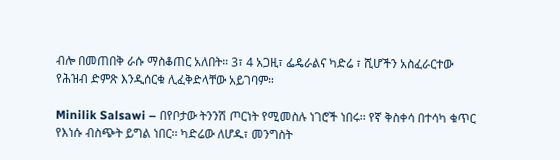ብሎ በመጠበቅ ራሱ ማስቆጠር አለበት። 3፣ 4 አጋዚ፣ ፌዴራልና ካድሬ ፣ ሺሆችን አስፈራርተው የሕዝብ ድምጽ እንዲሰርቁ ሊፈቅድላቸው አይገባም።

Minilik Salsawi – በየቦታው ትንንሽ ጦርነት የሚመስሉ ነገሮች ነበሩ፡፡ የኛ ቅስቀሳ በተሳካ ቁጥር የእነሱ ብስጭት ይግል ነበር፡፡ ካድሬው ለሆዱ፣ መንግስት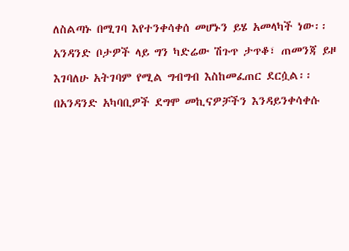ለስልጣኑ በሚገባ እየተንቀሳቀሰ መሆኑን ይሄ አመላካች ነው፡፡ አንዳንድ ቦታዎች ላይ ግን ካድሬው ሽጉጥ ታጥቆ፣ ጠመንጃ ይዞ እገባለሁ አትገባም የሚል ግብግብ እስከመፈጠር ደርሷል፡፡ በአንዳንድ አካባቢዎች ደግሞ መኪናዎቻችን እንዳይንቀሳቀሱ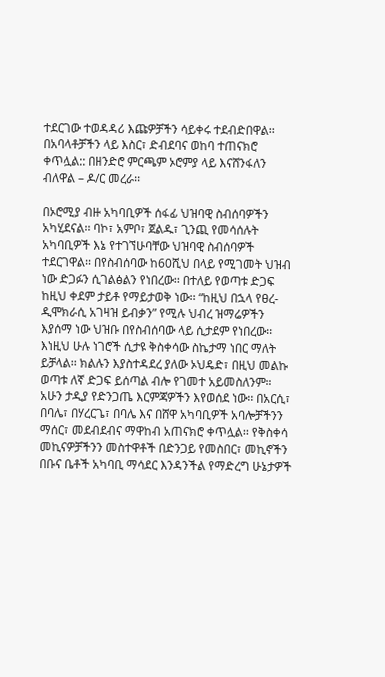ተደርገው ተወዳዳሪ እጩዎቻችን ሳይቀሩ ተደብድበዋል፡፡ በአባላቶቻችን ላይ እስር፣ ድብደባና ወከባ ተጠናክሮ ቀጥሏል:: በዘንድሮ ምርጫም ኦሮምያ ላይ እናሸንፋለን ብለዋል – ዶ/ር መረራ፡፡

በኦሮሚያ ብዙ አካባቢዎች ሰፋፊ ህዝባዊ ስብሰባዎችን አካሂደናል፡፡ ባኮ፣ አምቦ፣ ጀልዱ፣ ጊንጪ የመሳሰሉት አካባቢዎች እኔ የተገኘሁባቸው ህዝባዊ ስብሰባዎች ተደርገዋል፡፡ በየስብሰባው ከ60ሺህ በላይ የሚገመት ህዝብ ነው ድጋፉን ሲገልፅልን የነበረው፡፡ በተለይ የወጣቱ ድጋፍ ከዚህ ቀደም ታይቶ የማይታወቅ ነው፡፡ “ከዚህ በኋላ የፀረ-ዲሞክራሲ አገዛዝ ይብቃን” የሚሉ ህብረ ዝማሬዎችን እያሰማ ነው ህዝቡ በየስብሰባው ላይ ሲታደም የነበረው፡፡ እነዚህ ሁሉ ነገሮች ሲታዩ ቅስቀሳው ስኬታማ ነበር ማለት ይቻላል፡፡ ክልሉን እያስተዳደረ ያለው ኦህዴድ፣ በዚህ መልኩ ወጣቱ ለኛ ድጋፍ ይሰጣል ብሎ የገመተ አይመስለንም። አሁን ታዲያ የድንጋጤ እርምጃዎችን እየወሰደ ነው፡፡ በአርሲ፣ በባሌ፣ በሃረርጌ፣ በባሌ እና በሸዋ አካባቢዎች አባሎቻችንን ማሰር፣ መደብደብና ማዋከብ አጠናክሮ ቀጥሏል፡፡ የቅስቀሳ መኪናዎቻችንን መስተዋቶች በድንጋይ የመስበር፣ መኪኖችን በቡና ቤቶች አካባቢ ማሳደር እንዳንችል የማድረግ ሁኔታዎች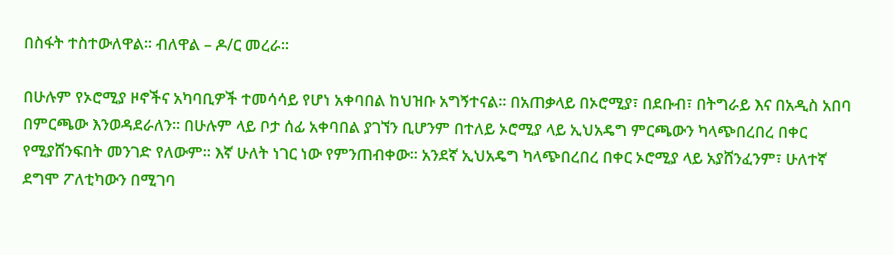በስፋት ተስተውለዋል፡፡ ብለዋል – ዶ/ር መረራ፡፡

በሁሉም የኦሮሚያ ዞኖችና አካባቢዎች ተመሳሳይ የሆነ አቀባበል ከህዝቡ አግኝተናል፡፡ በአጠቃላይ በኦሮሚያ፣ በደቡብ፣ በትግራይ እና በአዲስ አበባ በምርጫው እንወዳደራለን፡፡ በሁሉም ላይ ቦታ ሰፊ አቀባበል ያገኘን ቢሆንም በተለይ ኦሮሚያ ላይ ኢህአዴግ ምርጫውን ካላጭበረበረ በቀር የሚያሸንፍበት መንገድ የለውም፡፡ እኛ ሁለት ነገር ነው የምንጠብቀው፡፡ አንደኛ ኢህአዴግ ካላጭበረበረ በቀር ኦሮሚያ ላይ አያሸንፈንም፣ ሁለተኛ ደግሞ ፖለቲካውን በሚገባ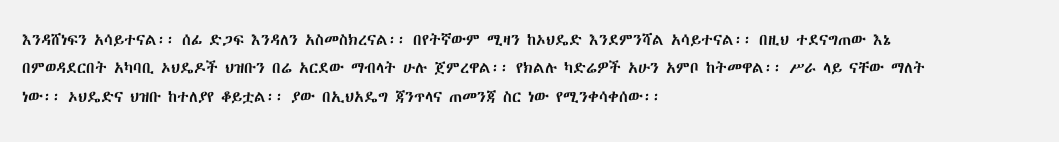እንዳሸነፍን አሳይተናል፡፡ ሰፊ ድጋፍ እንዳለን አስመስክረናል፡፡ በየትኛውም ሚዛን ከኦህዴድ እንደምንሻል አሳይተናል፡፡ በዚህ ተደናግጠው እኔ በምወዳደርበት አካባቢ ኦህዴዶች ህዝቡን በሬ አርደው ማብላት ሁሉ ጀምረዋል፡፡ የክልሉ ካድሬዎች አሁን አምቦ ከትመዋል፡፡ ሥራ ላይ ናቸው ማለት ነው፡፡ ኦህዴድና ህዝቡ ከተለያየ ቆይቷል፡፡ ያው በኢህአዴግ ጃንጥላና ጠመንጃ ስር ነው የሚንቀሳቀሰው፡፡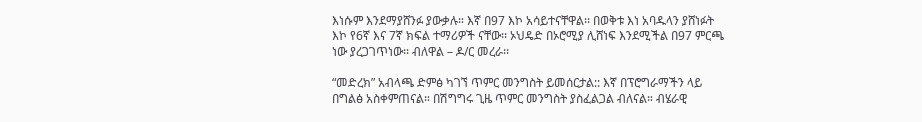እነሱም እንደማያሸንፉ ያውቃሉ። እኛ በ97 እኮ አሳይተናቸዋል፡፡ በወቅቱ እነ አባዱላን ያሸነፉት እኮ የ6ኛ እና 7ኛ ክፍል ተማሪዎች ናቸው፡፡ ኦህዴድ በኦሮሚያ ሊሸነፍ እንደሚችል በ97 ምርጫ ነው ያረጋገጥነው፡፡ ብለዋል – ዶ/ር መረራ፡፡

“መድረክ” አብላጫ ድምፅ ካገኘ ጥምር መንግስት ይመሰርታል:: እኛ በፕሮግራማችን ላይ በግልፅ አስቀምጠናል። በሽግግሩ ጊዜ ጥምር መንግስት ያስፈልጋል ብለናል። ብሄራዊ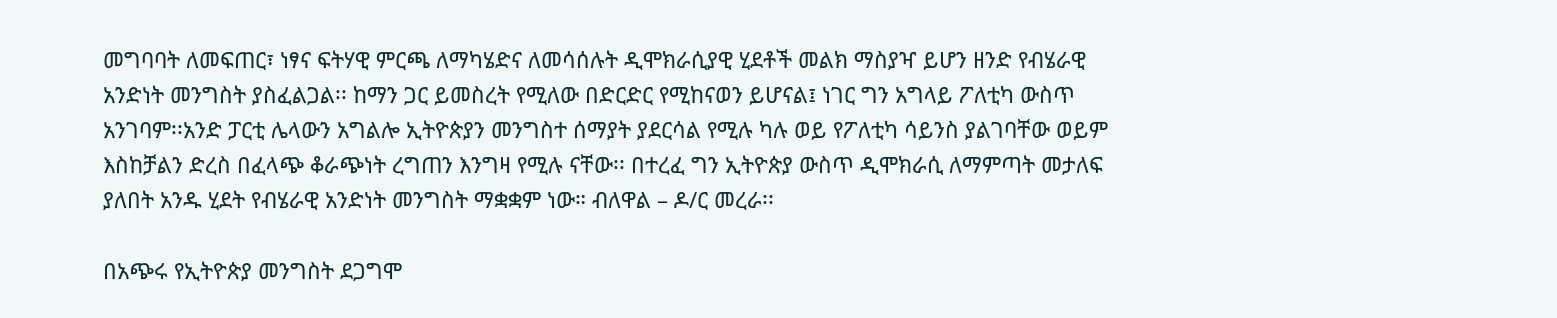መግባባት ለመፍጠር፣ ነፃና ፍትሃዊ ምርጫ ለማካሄድና ለመሳሰሉት ዲሞክራሲያዊ ሂደቶች መልክ ማስያዣ ይሆን ዘንድ የብሄራዊ አንድነት መንግስት ያስፈልጋል፡፡ ከማን ጋር ይመስረት የሚለው በድርድር የሚከናወን ይሆናል፤ ነገር ግን አግላይ ፖለቲካ ውስጥ አንገባም፡፡አንድ ፓርቲ ሌላውን አግልሎ ኢትዮጵያን መንግስተ ሰማያት ያደርሳል የሚሉ ካሉ ወይ የፖለቲካ ሳይንስ ያልገባቸው ወይም እስከቻልን ድረስ በፈላጭ ቆራጭነት ረግጠን እንግዛ የሚሉ ናቸው፡፡ በተረፈ ግን ኢትዮጵያ ውስጥ ዲሞክራሲ ለማምጣት መታለፍ ያለበት አንዱ ሂደት የብሄራዊ አንድነት መንግስት ማቋቋም ነው። ብለዋል – ዶ/ር መረራ፡፡

በአጭሩ የኢትዮጵያ መንግስት ደጋግሞ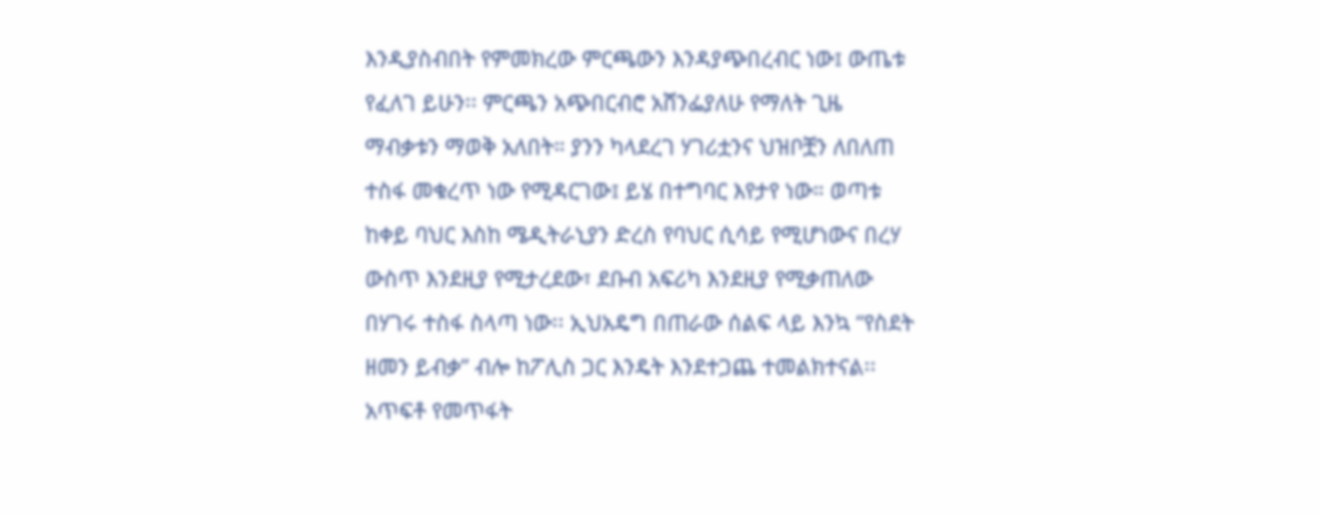እንዲያስብበት የምመክረው ምርጫውን እንዳያጭበረብር ነው፤ ውጤቱ የፈለገ ይሁን፡፡ ምርጫን አጭበርብሮ አሸንፌያለሁ የማለት ጊዜ ማብቃቱን ማወቅ አለበት። ያንን ካላደረገ ሃገሪቷንና ህዝቦቿን ለበለጠ ተስፋ መቁረጥ ነው የሚዳርገው፤ ይሄ በተግባር እየታየ ነው። ወጣቱ ከቀይ ባህር እስከ ሜዲትራኒያን ድረስ የባህር ሲሳይ የሚሆነውና በረሃ ውስጥ እንደዚያ የሚታረደው፣ ደቡብ አፍሪካ እንደዚያ የሚቃጠለው በሃገሩ ተስፋ ስላጣ ነው፡፡ ኢህአዴግ በጠራው ሰልፍ ላይ እንኳ “የስደት ዘመን ይብቃ” ብሎ ከፖሊስ ጋር እንዴት እንደተጋጨ ተመልክተናል፡፡ አጥፍቶ የመጥፋት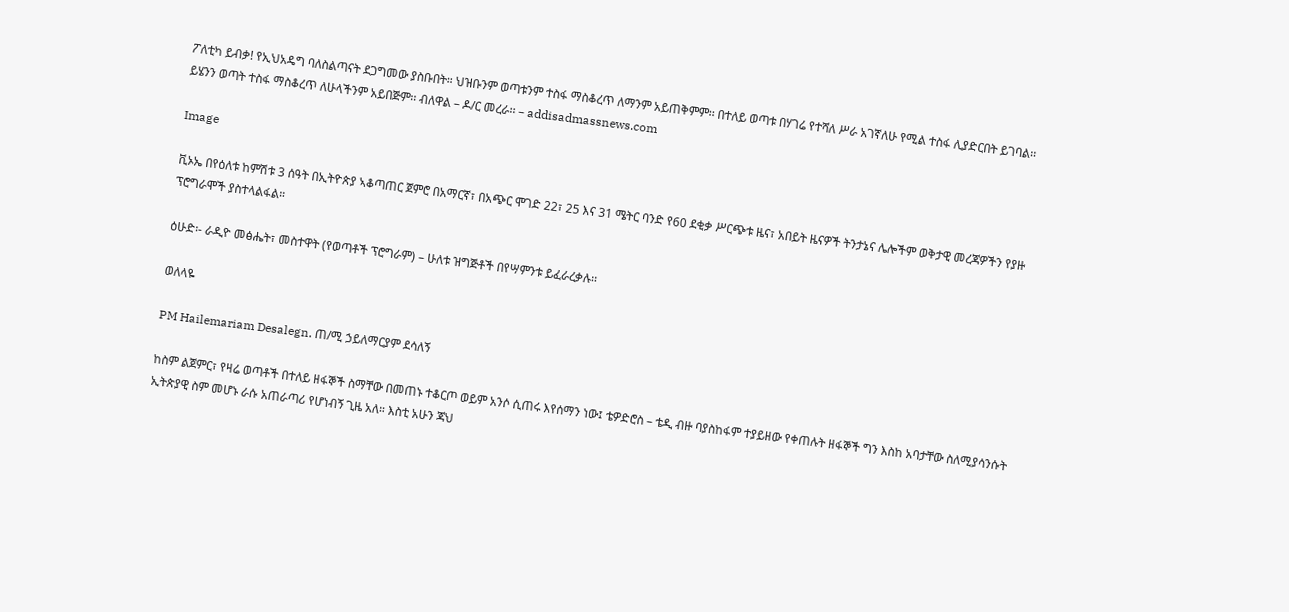ፖለቲካ ይብቃ! የኢህአዴግ ባለስልጣናት ደጋግመው ያስቡበት። ህዝቡንም ወጣቱንም ተስፋ ማስቆረጥ ለማንም አይጠቅምም፡፡ በተለይ ወጣቱ በሃገሬ የተሻለ ሥራ አገኛለሁ የሚል ተስፋ ሊያድርበት ይገባል፡፡ ይሄንን ወጣት ተስፋ ማስቆረጥ ለሁላችንም አይበጅም፡፡ ብለዋል – ዶ/ር መረራ፡፡ – addisadmassnews.com

Image

ቪኦኤ በየዕለቱ ከምሽቱ 3 ሰዓት በኢትዮጵያ ኣቆጣጠር ጀምሮ በአማርኛ፣ በአጭር ሞገድ 22፣ 25 እና 31 ሜትር ባንድ የ60 ደቂቃ ሥርጭቱ ዜና፣ አበይት ዜናዎች ትንታኔና ሌሎችም ወቅታዊ መረጃዎችን የያዙ ፕሮግራሞች ያስተላልፋል።

ዕሁድ፡- ራዲዮ መፅሔት፣ መስተዋት (የወጣቶች ፕሮግራም) – ሁለቱ ዝግጅቶች በየሣምንቱ ይፈራረቃሉ፡፡

ወለላዬ

PM Hailemariam Desalegn. ጠ/ሚ ኃይለማርያም ደሳለኝ

ከስም ልጀምር፣ የዛሬ ወጣቶች በተለይ ዘፋኞች ስማቸው በመጠኑ ተቆርጦ ወይም አንሶ ሲጠሩ እየሰማን ነው፤ ቴዎድሮስ – ቴዲ ብዙ ባያስከፋም ተያይዘው የቀጠሉት ዘፋኞች ግን እስከ አባታቸው ስለሚያሳንሱት ኢትጵያዊ ስም መሆኑ ራሱ አጠራጣሪ የሆነብኝ ጊዜ አለ። እስቲ አሁን ጃህ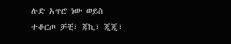ሉድ አጥሮ ነው ወይስ ተቆርጦ ቻቺ፣ ጃኪ፣ ጂጂ፣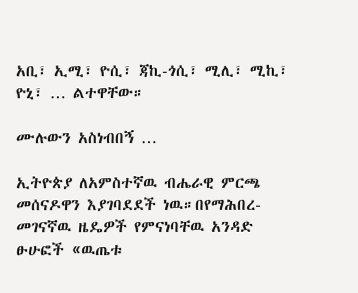አቢ፣ ኢሚ፣ ዮሲ፣ ጃኪ-ጎሲ፣ ሚሊ፣ ሚኪ፣ ዮኒ፣ … ልተዋቸው።

ሙሉውን አስነብበኝ …

ኢትዮጵያ ለአምስተኛዉ ብሔራዊ ምርጫ መሰናዶዋን እያገባደደች ነዉ።በየማሕበረ-መገናኛዉ ዜዴዎች የምናነባቸዉ አንዳድ ፁሁፎች «ዉጤቱ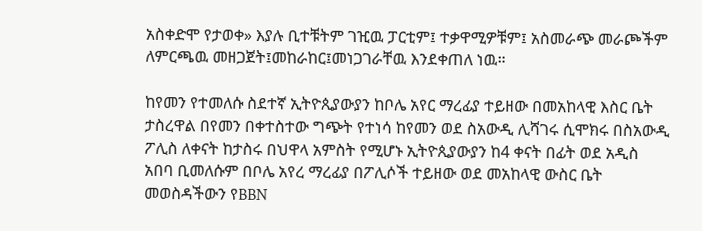አስቀድሞ የታወቀ» እያሉ ቢተቹትም ገዢዉ ፓርቲም፤ ተቃዋሚዎቹም፤ አስመራጭ መራጮችም ለምርጫዉ መዘጋጀት፤መከራከር፤መነጋገራቸዉ እንደቀጠለ ነዉ።

ከየመን የተመለሱ ስደተኛ ኢትዮጲያውያን ከቦሌ አየር ማረፊያ ተይዘው በመአከላዊ እስር ቤት ታስረዋል በየመን በቀተስተው ግጭት የተነሳ ከየመን ወደ ስአውዲ ሊሻገሩ ሲሞክሩ በስአውዲ ፖሊስ ለቀናት ከታስሩ በህዋላ አምስት የሚሆኑ ኢትዮጲያውያን ከ4 ቀናት በፊት ወደ አዲስ አበባ ቢመለሱም በቦሌ አየረ ማረፊያ በፖሊሶች ተይዘው ወደ መአከላዊ ውስር ቤት መወስዳችውን የBBN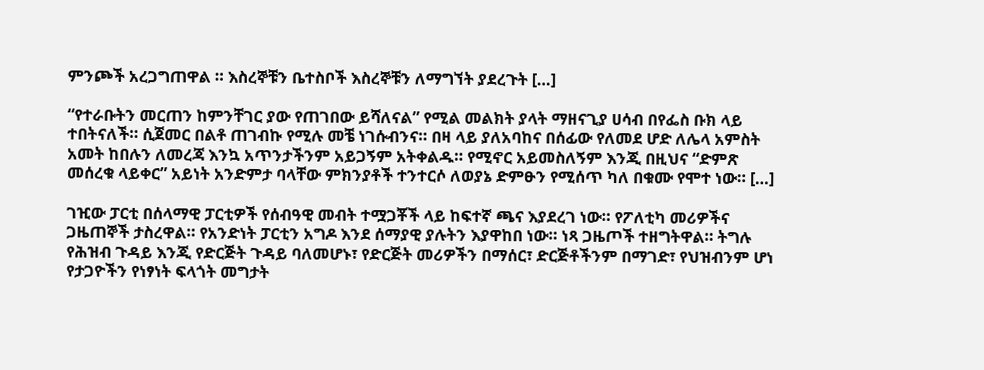ምንጮች አረጋግጠዋል ። እስረኞቹን ቤተስቦች እስረኞቹን ለማግኘት ያደረጉት […]

“የተራቡትን መርጠን ከምንቸገር ያው የጠገበው ይሻለናል” የሚል መልክት ያላት ማዘናጊያ ሀሳብ በየፌስ ቡክ ላይ ተበትናለች። ሲጀመር በልቶ ጠገብኩ የሚሉ መቼ ነገሱብንና። በዛ ላይ ያለአባከና በሰፊው የለመደ ሆድ ለሌላ አምስት አመት ከበሉን ለመረጃ እንኳ አጥንታችንም አይጋኝም አትቀልዱ። የሚኖር አይመስለኝም እንጂ በዚህና “ድምጽ መሰረቁ ላይቀር” አይነት አንድምታ ባላቸው ምክንያቶች ተንተርሶ ለወያኔ ድምፁን የሚሰጥ ካለ በቁሙ የሞተ ነው። […]

ገዢው ፓርቲ በሰላማዊ ፓርቲዎች የሰብዓዊ መብት ተሟጋቾች ላይ ከፍተኛ ጫና እያደረገ ነው። የፖለቲካ መሪዎችና ጋዜጠኞች ታስረዋል። የአንድነት ፓርቲን አግዶ እንደ ሰማያዊ ያሉትን እያዋከበ ነው። ነጻ ጋዜጦች ተዘግትዋል። ትግሉ የሕዝብ ጉዳይ እንጂ የድርጅት ጉዳይ ባለመሆኑ፣ የድርጅት መሪዎችን በማሰር፣ ድርጅቶችንም በማገድ፣ የህዝብንም ሆነ የታጋዮችን የነፃነት ፍላጎት መግታት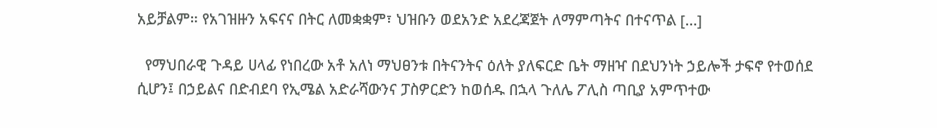አይቻልም። የአገዝዙን አፍናና በትር ለመቋቋም፣ ህዝቡን ወደአንድ አደረጃጀት ለማምጣትና በተናጥል […]

  የማህበራዊ ጉዳይ ሀላፊ የነበረው አቶ አለነ ማህፀንቱ በትናንትና ዕለት ያለፍርድ ቤት ማዘዣ በደህንነት ኃይሎች ታፍኖ የተወሰደ ሲሆን፤ በኃይልና በድብደባ የኢሜል አድራሻውንና ፓስዎርድን ከወሰዱ በኋላ ጉለሌ ፖሊስ ጣቢያ አምጥተው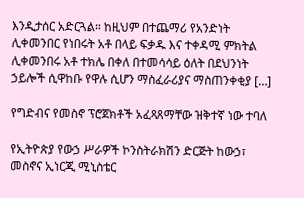እንዲታሰር አድርጓል። ከዚህም በተጨማሪ የአንድነት ሊቀመንበር የነበሩት አቶ በላይ ፍቃዱ እና ተቀዳሚ ምክትል ሊቀመንበሩ አቶ ተክሌ በቀለ በተመሳሳይ ዕለት በደህንነት ኃይሎች ሲዋከቡ የዋሉ ሲሆን ማስፈራሪያና ማስጠንቀቂያ […]

የግድብና የመስኖ ፕሮጀክቶች አፈጻጸማቸው ዝቅተኛ ነው ተባለ

የኢትዮጵያ የውኃ ሥራዎች ኮንስትራክሽን ድርጅት ከውኃ፣ መስኖና ኢነርጂ ሚኒስቴር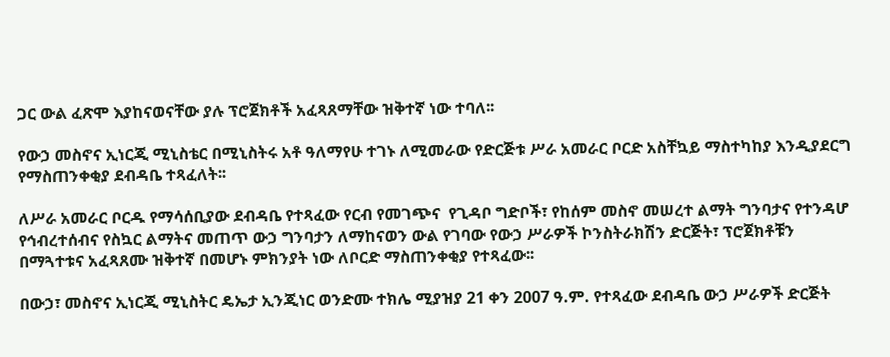ጋር ውል ፈጽሞ እያከናወናቸው ያሉ ፕሮጀክቶች አፈጻጸማቸው ዝቅተኛ ነው ተባለ፡፡

የውኃ መስኖና ኢነርጂ ሚኒስቴር በሚኒስትሩ አቶ ዓለማየሁ ተገኑ ለሚመራው የድርጅቱ ሥራ አመራር ቦርድ አስቸኳይ ማስተካከያ እንዲያደርግ የማስጠንቀቂያ ደብዳቤ ተጻፈለት፡፡

ለሥራ አመራር ቦርዱ የማሳሰቢያው ደብዳቤ የተጻፈው የርብ የመገጭና  የጊዳቦ ግድቦች፣ የከሰም መስኖ መሠረተ ልማት ግንባታና የተንዳሆ የኅብረተሰብና የስኳር ልማትና መጠጥ ውኃ ግንባታን ለማከናወን ውል የገባው የውኃ ሥራዎች ኮንስትራክሽን ድርጅት፣ ፕሮጀክቶቹን በማጓተቱና አፈጻጸሙ ዝቅተኛ በመሆኑ ምክንያት ነው ለቦርድ ማስጠንቀቂያ የተጻፈው፡፡

በውኃ፣ መስኖና ኢነርጂ ሚኒስትር ዴኤታ ኢንጂነር ወንድሙ ተክሌ ሚያዝያ 21 ቀን 2007 ዓ.ም. የተጻፈው ደብዳቤ ውኃ ሥራዎች ድርጅት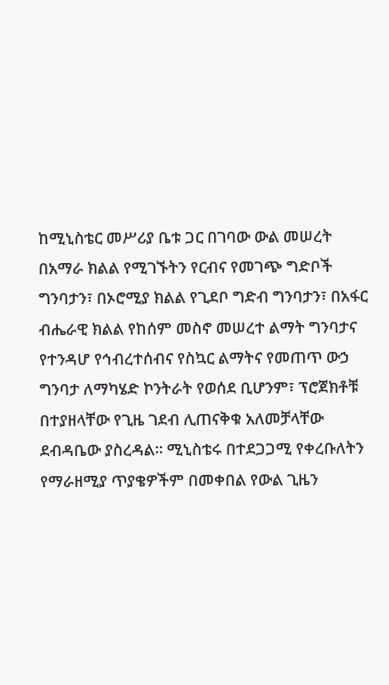ከሚኒስቴር መሥሪያ ቤቱ ጋር በገባው ውል መሠረት በአማራ ክልል የሚገኙትን የርብና የመገጭ ግድቦች ግንባታን፣ በኦሮሚያ ክልል የጊደቦ ግድብ ግንባታን፣ በአፋር ብሔራዊ ክልል የከሰም መስኖ መሠረተ ልማት ግንባታና የተንዳሆ የኅብረተሰብና የስኳር ልማትና የመጠጥ ውኃ ግንባታ ለማካሄድ ኮንትራት የወሰደ ቢሆንም፣ ፕሮጀክቶቹ በተያዘላቸው የጊዜ ገደብ ሊጠናቅቁ አለመቻላቸው ደብዳቤው ያስረዳል፡፡ ሚኒስቴሩ በተደጋጋሚ የቀረቡለትን የማራዘሚያ ጥያቄዎችም በመቀበል የውል ጊዜን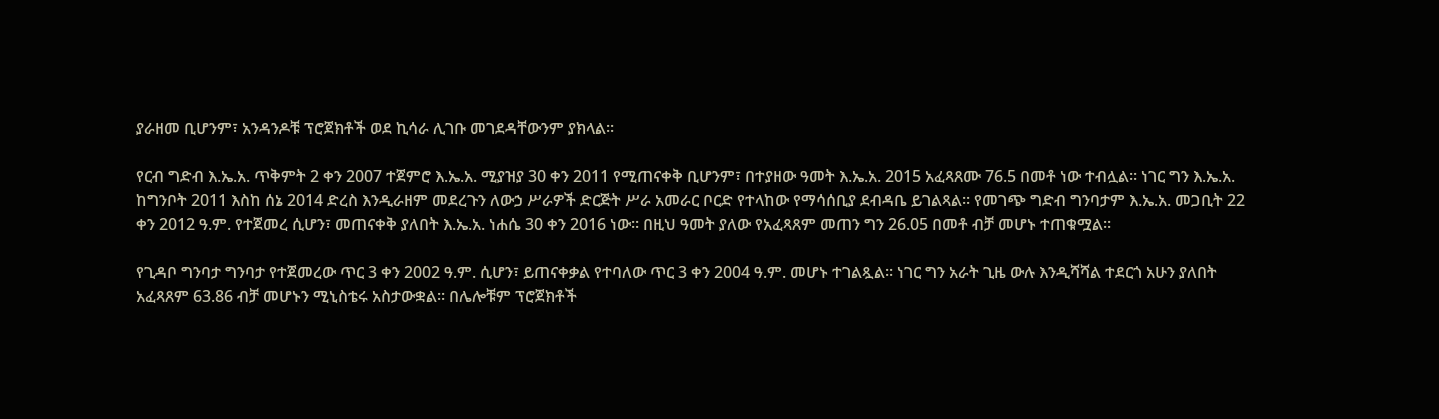ያራዘመ ቢሆንም፣ አንዳንዶቹ ፕሮጀክቶች ወደ ኪሳራ ሊገቡ መገደዳቸውንም ያክላል፡፡

የርብ ግድብ እ.ኤ.አ. ጥቅምት 2 ቀን 2007 ተጀምሮ እ.ኤ.አ. ሚያዝያ 30 ቀን 2011 የሚጠናቀቅ ቢሆንም፣ በተያዘው ዓመት እ.ኤ.አ. 2015 አፈጻጸሙ 76.5 በመቶ ነው ተብሏል፡፡ ነገር ግን እ.ኤ.አ. ከግንቦት 2011 እስከ ሰኔ 2014 ድረስ እንዲራዘም መደረጉን ለውኃ ሥራዎች ድርጅት ሥራ አመራር ቦርድ የተላከው የማሳሰቢያ ደብዳቤ ይገልጻል፡፡ የመገጭ ግድብ ግንባታም እ.ኤ.አ. መጋቢት 22 ቀን 2012 ዓ.ም. የተጀመረ ሲሆን፣ መጠናቀቅ ያለበት እ.ኤ.አ. ነሐሴ 30 ቀን 2016 ነው፡፡ በዚህ ዓመት ያለው የአፈጻጸም መጠን ግን 26.05 በመቶ ብቻ መሆኑ ተጠቁሟል፡፡

የጊዳቦ ግንባታ ግንባታ የተጀመረው ጥር 3 ቀን 2002 ዓ.ም. ሲሆን፣ ይጠናቀቃል የተባለው ጥር 3 ቀን 2004 ዓ.ም. መሆኑ ተገልጿል፡፡ ነገር ግን አራት ጊዜ ውሉ እንዲሻሻል ተደርጎ አሁን ያለበት አፈጻጸም 63.86 ብቻ መሆኑን ሚኒስቴሩ አስታውቋል፡፡ በሌሎቹም ፕሮጀክቶች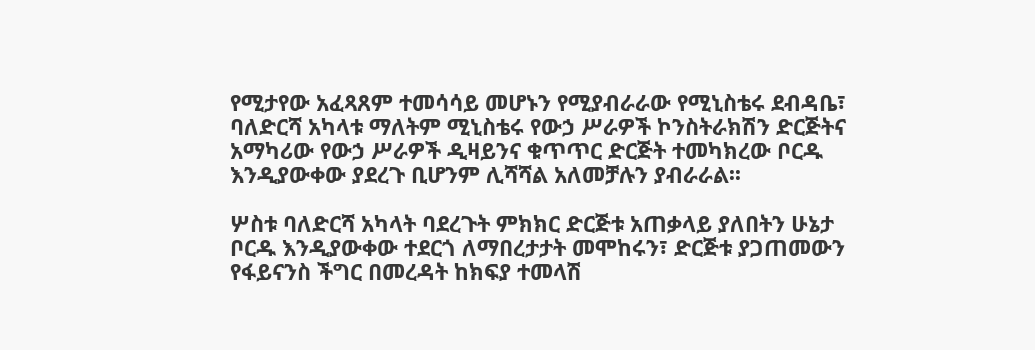የሚታየው አፈጻጸም ተመሳሳይ መሆኑን የሚያብራራው የሚኒስቴሩ ደብዳቤ፣ ባለድርሻ አካላቱ ማለትም ሚኒስቴሩ የውኃ ሥራዎች ኮንስትራክሽን ድርጅትና አማካሪው የውኃ ሥራዎች ዲዛይንና ቁጥጥር ድርጅት ተመካክረው ቦርዱ እንዲያውቀው ያደረጉ ቢሆንም ሊሻሻል አለመቻሉን ያብራራል፡፡

ሦስቱ ባለድርሻ አካላት ባደረጉት ምክክር ድርጅቱ አጠቃላይ ያለበትን ሁኔታ ቦርዱ እንዲያውቀው ተደርጎ ለማበረታታት መሞከሩን፣ ድርጅቱ ያጋጠመውን የፋይናንስ ችግር በመረዳት ከክፍያ ተመላሽ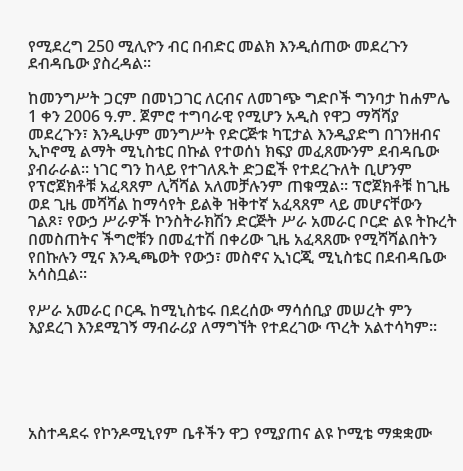የሚደረግ 250 ሚሊዮን ብር በብድር መልክ እንዲሰጠው መደረጉን ደብዳቤው ያስረዳል፡፡

ከመንግሥት ጋርም በመነጋገር ለርብና ለመገጭ ግድቦች ግንባታ ከሐምሌ 1 ቀን 2006 ዓ.ም. ጀምሮ ተግባራዊ የሚሆን አዲስ የዋጋ ማሻሻያ መደረጉን፣ እንዲሁም መንግሥት የድርጅቱ ካፒታል እንዲያድግ በገንዘብና ኢኮኖሚ ልማት ሚኒስቴር በኩል የተወሰነ ክፍያ መፈጸሙንም ደብዳቤው ያብራራል፡፡ ነገር ግን ከላይ የተገለጹት ድጋፎች የተደረጉለት ቢሆንም የፕሮጀክቶቹ አፈጻጸም ሊሻሻል አለመቻሉንም ጠቁሟል፡፡ ፕሮጀክቶቹ ከጊዜ ወደ ጊዜ መሻሻል ከማሳየት ይልቅ ዝቅተኛ አፈጻጸም ላይ መሆናቸውን ገልጾ፣ የውኃ ሥራዎች ኮንስትራክሽን ድርጅት ሥራ አመራር ቦርድ ልዩ ትኩረት በመስጠትና ችግሮቹን በመፈተሽ በቀሪው ጊዜ አፈጻጸሙ የሚሻሻልበትን  የበኩሉን ሚና እንዲጫወት የውኃ፣ መስኖና ኢነርጂ ሚኒስቴር በደብዳቤው አሳስቧል፡፡

የሥራ አመራር ቦርዱ ከሚኒስቴሩ በደረሰው ማሳሰቢያ መሠረት ምን እያደረገ እንደሚገኝ ማብራሪያ ለማግኘት የተደረገው ጥረት አልተሳካም፡፡





አስተዳደሩ የኮንዶሚኒየም ቤቶችን ዋጋ የሚያጠና ልዩ ኮሚቴ ማቋቋሙ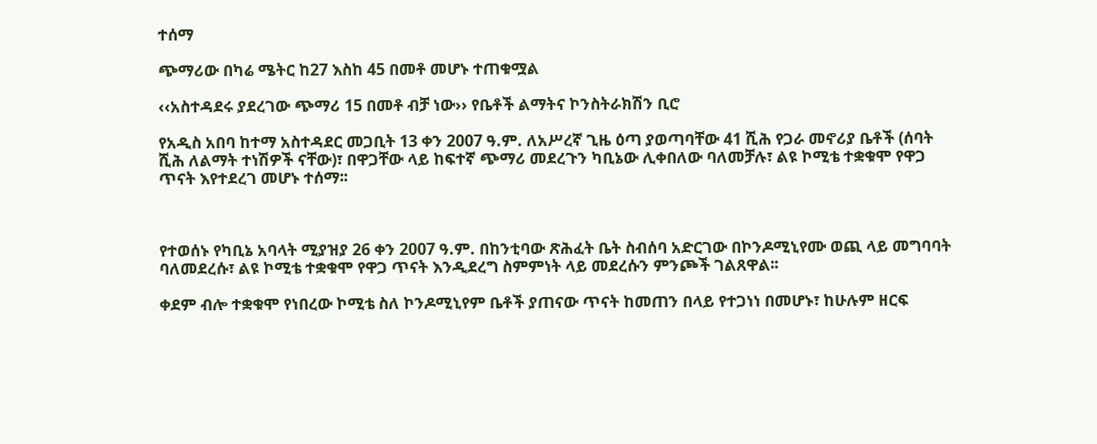ተሰማ

ጭማሪው በካሬ ሜትር ከ27 እስከ 45 በመቶ መሆኑ ተጠቁሟል

‹‹አስተዳደሩ ያደረገው ጭማሪ 15 በመቶ ብቻ ነው›› የቤቶች ልማትና ኮንስትራክሽን ቢሮ

የአዲስ አበባ ከተማ አስተዳደር መጋቢት 13 ቀን 2007 ዓ.ም. ለአሥረኛ ጊዜ ዕጣ ያወጣባቸው 41 ሺሕ የጋራ መኖሪያ ቤቶች (ሰባት ሺሕ ለልማት ተነሽዎች ናቸው)፣ በዋጋቸው ላይ ከፍተኛ ጭማሪ መደረጉን ካቢኔው ሊቀበለው ባለመቻሉ፣ ልዩ ኮሚቴ ተቋቁሞ የዋጋ ጥናት እየተደረገ መሆኑ ተሰማ፡፡



የተወሰኑ የካቢኔ አባላት ሚያዝያ 26 ቀን 2007 ዓ.ም. በከንቲባው ጽሕፈት ቤት ስብሰባ አድርገው በኮንዶሚኒየሙ ወጪ ላይ መግባባት ባለመደረሱ፣ ልዩ ኮሚቴ ተቋቁሞ የዋጋ ጥናት እንዲደረግ ስምምነት ላይ መደረሱን ምንጮች ገልጸዋል፡፡

ቀደም ብሎ ተቋቁሞ የነበረው ኮሚቴ ስለ ኮንዶሚኒየም ቤቶች ያጠናው ጥናት ከመጠን በላይ የተጋነነ በመሆኑ፣ ከሁሉም ዘርፍ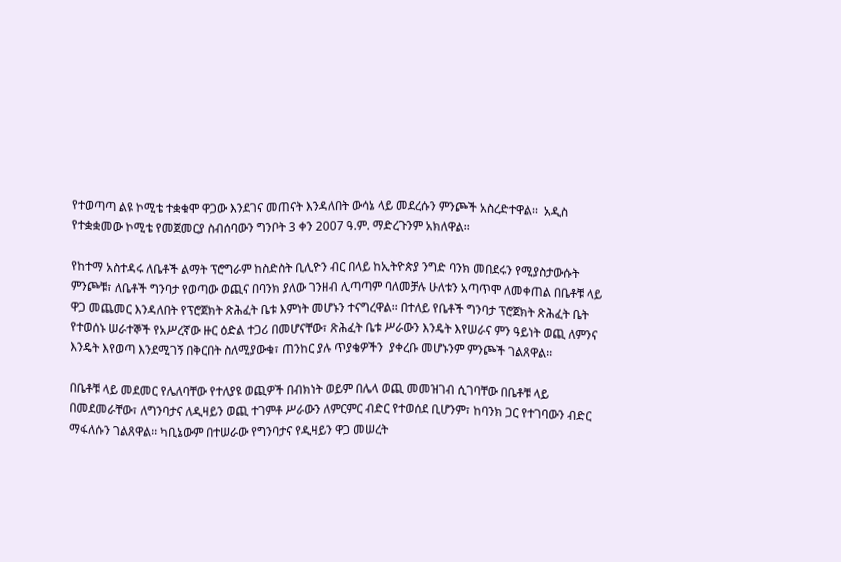የተወጣጣ ልዩ ኮሚቴ ተቋቁሞ ዋጋው እንደገና መጠናት እንዳለበት ውሳኔ ላይ መደረሱን ምንጮች አስረድተዋል፡፡  አዲስ የተቋቋመው ኮሚቴ የመጀመርያ ስብሰባውን ግንቦት 3 ቀን 2007 ዓ.ም. ማድረጉንም አክለዋል፡፡

የከተማ አስተዳሩ ለቤቶች ልማት ፕሮግራም ከስድስት ቢሊዮን ብር በላይ ከኢትዮጵያ ንግድ ባንክ መበደሩን የሚያስታውሱት ምንጮቹ፣ ለቤቶች ግንባታ የወጣው ወጪና በባንክ ያለው ገንዘብ ሊጣጣም ባለመቻሉ ሁለቱን አጣጥሞ ለመቀጠል በቤቶቹ ላይ ዋጋ መጨመር እንዳለበት የፕሮጀክት ጽሕፈት ቤቱ እምነት መሆኑን ተናግረዋል፡፡ በተለይ የቤቶች ግንባታ ፕሮጀክት ጽሕፈት ቤት የተወሰኑ ሠራተኞች የአሥረኛው ዙር ዕድል ተጋሪ በመሆናቸው፣ ጽሕፈት ቤቱ ሥራውን እንዴት እየሠራና ምን ዓይነት ወጪ ለምንና እንዴት እየወጣ እንደሚገኝ በቅርበት ስለሚያውቁ፣ ጠንከር ያሉ ጥያቄዎችን  ያቀረቡ መሆኑንም ምንጮች ገልጸዋል፡፡

በቤቶቹ ላይ መደመር የሌለባቸው የተለያዩ ወጪዎች በብክነት ወይም በሌላ ወጪ መመዝገብ ሲገባቸው በቤቶቹ ላይ በመደመራቸው፣ ለግንባታና ለዲዛይን ወጪ ተገምቶ ሥራውን ለምርምር ብድር የተወሰደ ቢሆንም፣ ከባንክ ጋር የተገባውን ብድር ማፋለሱን ገልጸዋል፡፡ ካቢኔውም በተሠራው የግንባታና የዲዛይን ዋጋ መሠረት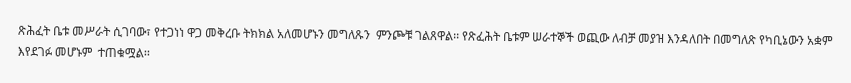ጽሕፈት ቤቱ መሥራት ሲገባው፣ የተጋነነ ዋጋ መቅረቡ ትክክል አለመሆኑን መግለጹን  ምንጮቹ ገልጸዋል፡፡ የጽፈሕት ቤቱም ሠራተኞች ወጪው ለብቻ መያዝ እንዳለበት በመግለጽ የካቢኔውን አቋም እየደገፉ መሆኑም  ተጠቁሟል፡፡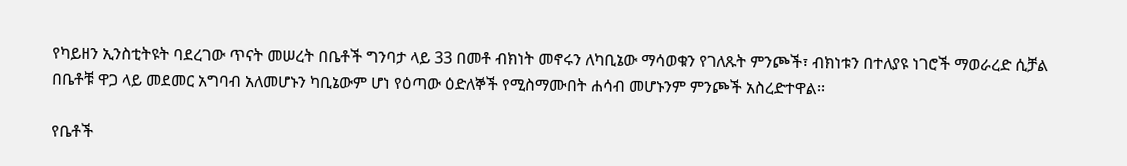የካይዘን ኢንስቲትዩት ባደረገው ጥናት መሠረት በቤቶች ግንባታ ላይ 33 በመቶ ብክነት መኖሩን ለካቢኔው ማሳወቁን የገለጹት ምንጮች፣ ብክነቱን በተለያዩ ነገሮች ማወራረድ ሲቻል በቤቶቹ ዋጋ ላይ መደመር አግባብ አለመሆኑን ካቢኔውም ሆነ የዕጣው ዕድለኞች የሚስማሙበት ሐሳብ መሆኑንም ምንጮች አስረድተዋል፡፡

የቤቶች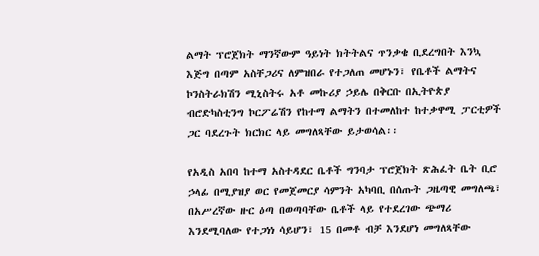ልማት ፕሮጀክት ማንኛውም ዓይነት ክትትልና ጥንቃቄ ቢደረግበት እንኳ እጅግ በጣም አስቸጋሪና ለምዝበራ የተጋለጠ መሆኑን፣ የቤቶች ልማትና ኮንስትራክሽን ሚኒስትሩ አቶ መኩሪያ ኃይሌ በቅርቡ በኢትዮጵያ ብሮድካስቲንግ ኮርፖሬሽን የከተማ ልማትን በተመለከተ ከተቃዋሚ ፓርቲዎች ጋር ባደረጉት ክርክር ላይ መግለጻቸው ይታወሳል፡፡

የአዲስ አበባ ከተማ አስተዳደር ቤቶች ግንባታ ፕሮጀክት ጽሕፈት ቤት ቢሮ ኃላፊ በሚያዝያ ወር የመጀመርያ ሳምንት አካባቢ በሰጡት ጋዜጣዊ መግለጫ፣ በአሥረኛው ዙር ዕጣ በወጣባቸው ቤቶች ላይ የተደረገው ጭማሪ እንደሚባለው የተጋነነ ሳይሆን፣ 15 በመቶ ብቻ እንደሆነ መግለጻቸው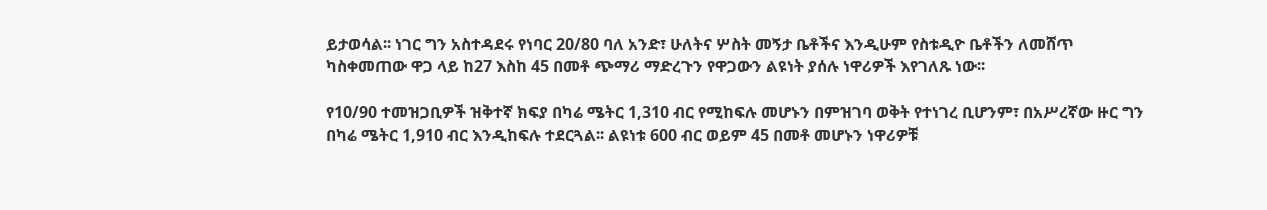ይታወሳል፡፡ ነገር ግን አስተዳደሩ የነባር 20/80 ባለ አንድ፣ ሁለትና ሦስት መኝታ ቤቶችና እንዲሁም የስቱዲዮ ቤቶችን ለመሸጥ ካስቀመጠው ዋጋ ላይ ከ27 እስከ 45 በመቶ ጭማሪ ማድረጉን የዋጋውን ልዩነት ያሰሉ ነዋሪዎች እየገለጹ ነው፡፡

የ10/90 ተመዝጋቢዎች ዝቅተኛ ክፍያ በካሬ ሜትር 1,310 ብር የሚከፍሉ መሆኑን በምዝገባ ወቅት የተነገረ ቢሆንም፣ በአሥረኛው ዙር ግን በካሬ ሜትር 1,910 ብር እንዲከፍሉ ተደርጓል፡፡ ልዩነቱ 600 ብር ወይም 45 በመቶ መሆኑን ነዋሪዎቹ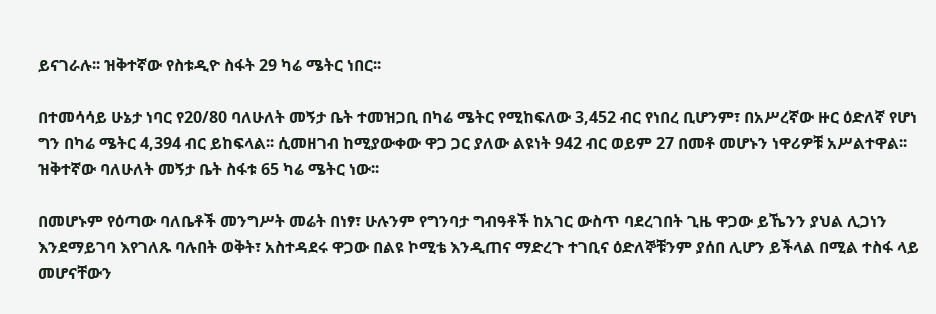ይናገራሉ፡፡ ዝቅተኛው የስቱዲዮ ስፋት 29 ካሬ ሜትር ነበር፡፡

በተመሳሳይ ሁኔታ ነባር የ20/80 ባለሁለት መኝታ ቤት ተመዝጋቢ በካሬ ሜትር የሚከፍለው 3,452 ብር የነበረ ቢሆንም፣ በአሥረኛው ዙር ዕድለኛ የሆነ ግን በካሬ ሜትር 4,394 ብር ይከፍላል፡፡ ሲመዘገብ ከሚያውቀው ዋጋ ጋር ያለው ልዩነት 942 ብር ወይም 27 በመቶ መሆኑን ነዋሪዎቹ አሥልተዋል፡፡ ዝቅተኛው ባለሁለት መኝታ ቤት ስፋቱ 65 ካሬ ሜትር ነው፡፡

በመሆኑም የዕጣው ባለቤቶች መንግሥት መሬት በነፃ፣ ሁሉንም የግንባታ ግብዓቶች ከአገር ውስጥ ባደረገበት ጊዜ ዋጋው ይኼንን ያህል ሊጋነን እንደማይገባ እየገለጹ ባሉበት ወቅት፣ አስተዳደሩ ዋጋው በልዩ ኮሚቴ እንዲጠና ማድረጉ ተገቢና ዕድለኞቹንም ያሰበ ሊሆን ይችላል በሚል ተስፋ ላይ መሆናቸውን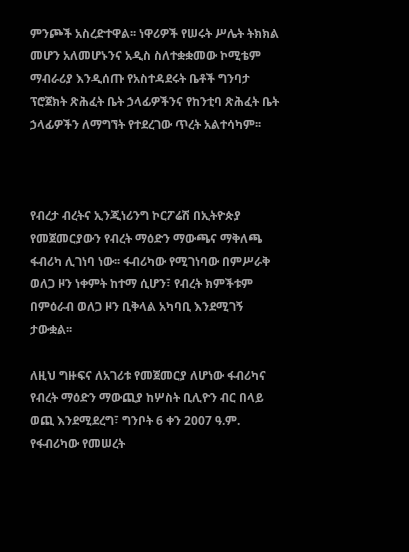ምንጮች አስረድተዋል፡፡ ነዋሪዎች የሠሩት ሥሌት ትክክል መሆን አለመሆኑንና አዲስ ስለተቋቋመው ኮሚቴም ማብራሪያ እንዲሰጡ የአስተዳደሩት ቤቶች ግንባታ ፕሮጀክት ጽሕፈት ቤት ኃላፊዎችንና የከንቲባ ጽሕፈት ቤት ኃላፊዎችን ለማግኘት የተደረገው ጥረት አልተሳካም፡፡



የብረታ ብረትና ኢንጂነሪንግ ኮርፖሬሽ በኢትዮጵያ የመጀመርያውን የብረት ማዕድን ማውጫና ማቅለጫ ፋብሪካ ሊገነባ ነው፡፡ ፋብሪካው የሚገነባው በምሥራቅ ወለጋ ዞን ነቀምት ከተማ ሲሆን፣ የብረት ክምችቱም በምዕራብ ወለጋ ዞን ቢቅላል አካባቢ እንደሚገኝ ታውቋል፡፡

ለዚህ ግዙፍና ለአገሪቱ የመጀመርያ ለሆነው ፋብሪካና የብረት ማዕድን ማውጪያ ከሦስት ቢሊዮን ብር በላይ ወጪ እንደሚደረግ፣ ግንቦት 6 ቀን 2007 ዓ.ም. የፋብሪካው የመሠረት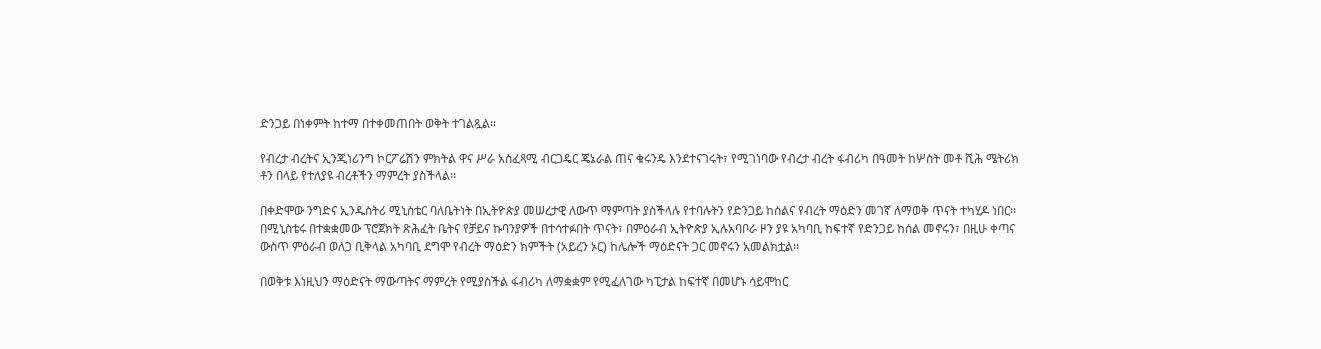ድንጋይ በነቀምት ከተማ በተቀመጠበት ወቅት ተገልጿል፡፡

የብረታ ብረትና ኢንጂነሪንግ ኮርፖሬሽን ምክትል ዋና ሥራ አስፈጻሚ ብርጋዴር ጄኔራል ጠና ቁሩንዴ እንደተናገሩት፣ የሚገነባው የብረታ ብረት ፋብሪካ በዓመት ከሦስት መቶ ሺሕ ሜትሪክ ቶን በላይ የተለያዩ ብረቶችን ማምረት ያስችላል፡፡

በቀድሞው ንግድና ኢንዱስትሪ ሚኒስቴር ባለቤትነት በኢትዮጵያ መሠረታዊ ለውጥ ማምጣት ያስችላሉ የተባሉትን የድንጋይ ከሰልና የብረት ማዕድን መገኛ ለማወቅ ጥናት ተካሂዶ ነበር፡፡ በሚኒስቴሩ በተቋቋመው ፕሮጀክት ጽሕፈት ቤትና የቻይና ኩባንያዎች በተሳተፉበት ጥናት፣ በምዕራብ ኢትዮጵያ ኢሉአባቦራ ዞን ያዩ አካባቢ ከፍተኛ የድንጋይ ከሰል መኖሩን፣ በዚሁ ቀጣና ውስጥ ምዕራብ ወለጋ ቢቅላል አካባቢ ደግሞ የብረት ማዕድን ክምችት (አይረን ኦር) ከሌሎች ማዕድናት ጋር መኖሩን አመልክቷል፡፡

በወቅቱ እነዚህን ማዕድናት ማውጣትና ማምረት የሚያስችል ፋብሪካ ለማቋቋም የሚፈለገው ካፒታል ከፍተኛ በመሆኑ ሳይሞከር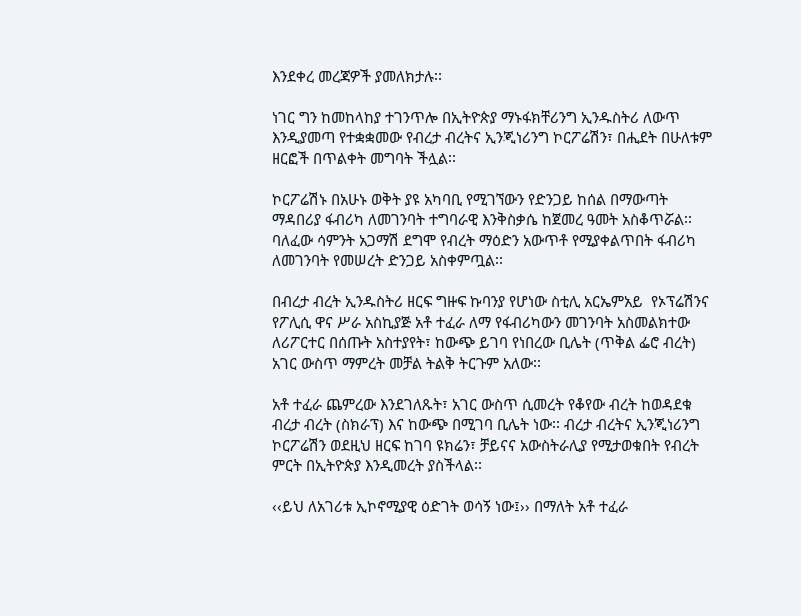እንደቀረ መረጃዎች ያመለክታሉ፡፡

ነገር ግን ከመከላከያ ተገንጥሎ በኢትዮጵያ ማኑፋክቸሪንግ ኢንዱስትሪ ለውጥ እንዲያመጣ የተቋቋመው የብረታ ብረትና ኢንጂነሪንግ ኮርፖሬሽን፣ በሒደት በሁለቱም ዘርፎች በጥልቀት መግባት ችሏል፡፡

ኮርፖሬሽኑ በአሁኑ ወቅት ያዩ አካባቢ የሚገኘውን የድንጋይ ከሰል በማውጣት ማዳበሪያ ፋብሪካ ለመገንባት ተግባራዊ እንቅስቃሴ ከጀመረ ዓመት አስቆጥሯል፡፡ ባለፈው ሳምንት አጋማሽ ደግሞ የብረት ማዕድን አውጥቶ የሚያቀልጥበት ፋብሪካ ለመገንባት የመሠረት ድንጋይ አስቀምጧል፡፡

በብረታ ብረት ኢንዱስትሪ ዘርፍ ግዙፍ ኩባንያ የሆነው ስቲሊ አርኤምአይ  የኦፕሬሽንና የፖሊሲ ዋና ሥራ አስኪያጅ አቶ ተፈራ ለማ የፋብሪካውን መገንባት አስመልክተው ለሪፖርተር በሰጡት አስተያየት፣ ከውጭ ይገባ የነበረው ቢሌት (ጥቅል ፌሮ ብረት) አገር ውስጥ ማምረት መቻል ትልቅ ትርጉም አለው፡፡

አቶ ተፈራ ጨምረው እንደገለጹት፣ አገር ውስጥ ሲመረት የቆየው ብረት ከወዳደቁ ብረታ ብረት (ስክራፕ) እና ከውጭ በሚገባ ቢሌት ነው፡፡ ብረታ ብረትና ኢንጂነሪንግ ኮርፖሬሽን ወደዚህ ዘርፍ ከገባ ዩክሬን፣ ቻይናና አውስትራሊያ የሚታወቁበት የብረት ምርት በኢትዮጵያ እንዲመረት ያስችላል፡፡

‹‹ይህ ለአገሪቱ ኢኮኖሚያዊ ዕድገት ወሳኝ ነው፤›› በማለት አቶ ተፈራ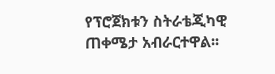የፕሮጀክቱን ስትራቴጂካዊ ጠቀሜታ አብራርተዋል፡፡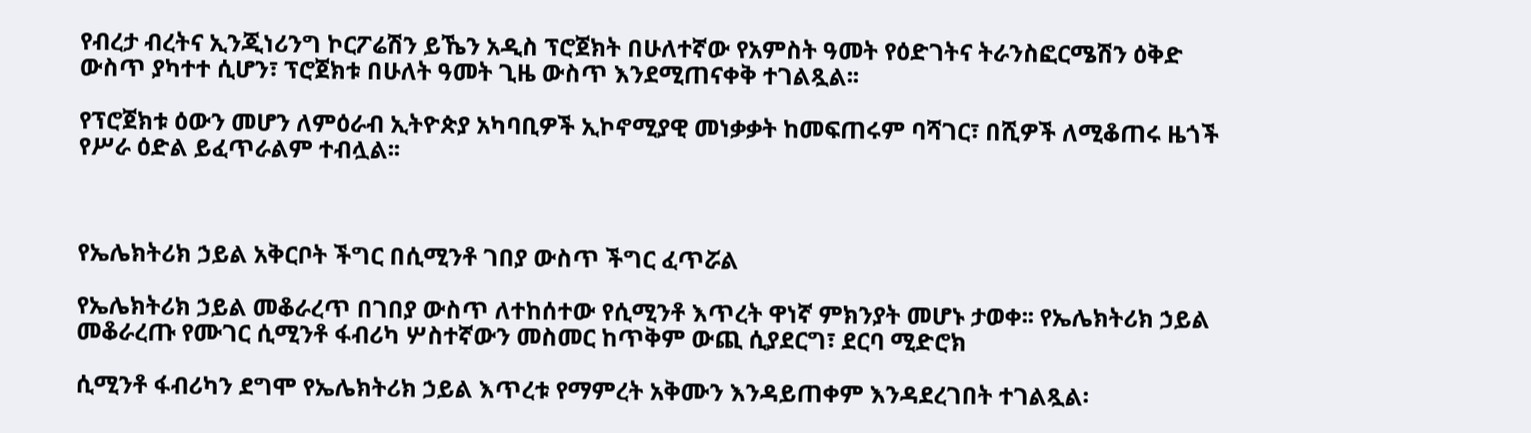የብረታ ብረትና ኢንጂነሪንግ ኮርፖሬሽን ይኼን አዲስ ፕሮጀክት በሁለተኛው የአምስት ዓመት የዕድገትና ትራንስፎርሜሽን ዕቅድ ውስጥ ያካተተ ሲሆን፣ ፕሮጀክቱ በሁለት ዓመት ጊዜ ውስጥ እንደሚጠናቀቅ ተገልጿል፡፡

የፕሮጀክቱ ዕውን መሆን ለምዕራብ ኢትዮጵያ አካባቢዎች ኢኮኖሚያዊ መነቃቃት ከመፍጠሩም ባሻገር፣ በሺዎች ለሚቆጠሩ ዜጎች የሥራ ዕድል ይፈጥራልም ተብሏል፡፡



የኤሌክትሪክ ኃይል አቅርቦት ችግር በሲሚንቶ ገበያ ውስጥ ችግር ፈጥሯል

የኤሌክትሪክ ኃይል መቆራረጥ በገበያ ውስጥ ለተከሰተው የሲሚንቶ እጥረት ዋነኛ ምክንያት መሆኑ ታወቀ፡፡ የኤሌክትሪክ ኃይል መቆራረጡ የሙገር ሲሚንቶ ፋብሪካ ሦስተኛውን መስመር ከጥቅም ውጪ ሲያደርግ፣ ደርባ ሚድሮክ

ሲሚንቶ ፋብሪካን ደግሞ የኤሌክትሪክ ኃይል እጥረቱ የማምረት አቅሙን እንዳይጠቀም እንዳደረገበት ተገልጿል፡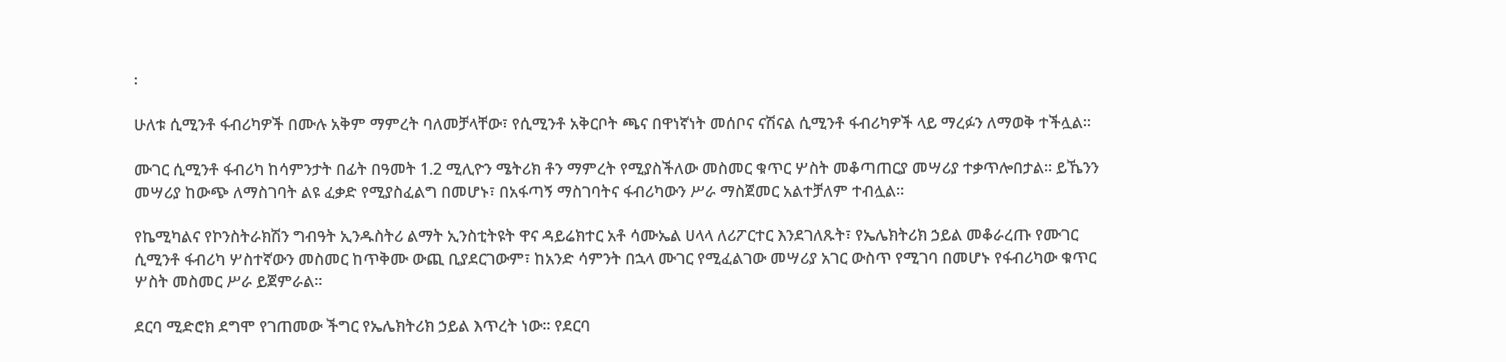፡

ሁለቱ ሲሚንቶ ፋብሪካዎች በሙሉ አቅም ማምረት ባለመቻላቸው፣ የሲሚንቶ አቅርቦት ጫና በዋነኛነት መሰቦና ናሽናል ሲሚንቶ ፋብሪካዎች ላይ ማረፉን ለማወቅ ተችሏል፡፡

ሙገር ሲሚንቶ ፋብሪካ ከሳምንታት በፊት በዓመት 1.2 ሚሊዮን ሜትሪክ ቶን ማምረት የሚያስችለው መስመር ቁጥር ሦስት መቆጣጠርያ መሣሪያ ተቃጥሎበታል፡፡ ይኼንን መሣሪያ ከውጭ ለማስገባት ልዩ ፈቃድ የሚያስፈልግ በመሆኑ፣ በአፋጣኝ ማስገባትና ፋብሪካውን ሥራ ማስጀመር አልተቻለም ተብሏል፡፡

የኬሚካልና የኮንስትራክሽን ግብዓት ኢንዱስትሪ ልማት ኢንስቲትዩት ዋና ዳይሬክተር አቶ ሳሙኤል ሀላላ ለሪፖርተር እንደገለጹት፣ የኤሌክትሪክ ኃይል መቆራረጡ የሙገር ሲሚንቶ ፋብሪካ ሦስተኛውን መስመር ከጥቅሙ ውጪ ቢያደርገውም፣ ከአንድ ሳምንት በኋላ ሙገር የሚፈልገው መሣሪያ አገር ውስጥ የሚገባ በመሆኑ የፋብሪካው ቁጥር ሦስት መስመር ሥራ ይጀምራል፡፡

ደርባ ሚድሮክ ደግሞ የገጠመው ችግር የኤሌክትሪክ ኃይል እጥረት ነው፡፡ የደርባ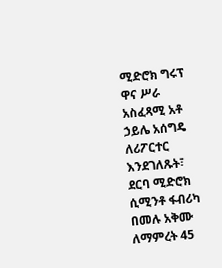ሚድሮክ ግሩፕ ዋና ሥራ አስፈጻሚ አቶ ኃይሌ አሰግዴ ለሪፖርተር እንደገለጹት፣ ደርባ ሚድሮክ ሲሚንቶ ፋብሪካ በመሉ አቅሙ ለማምረት 45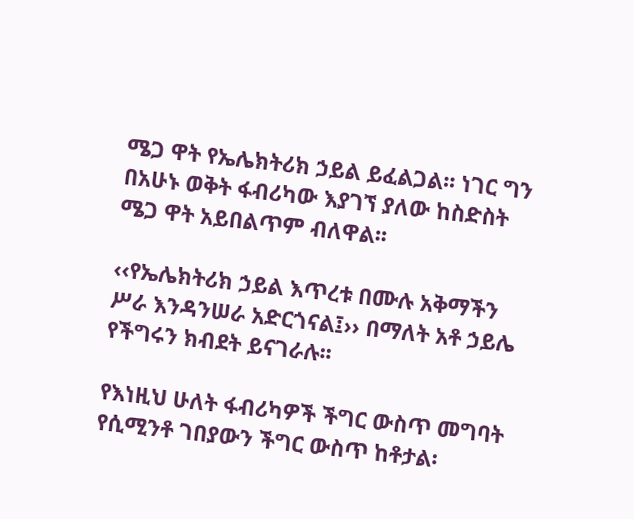ሜጋ ዋት የኤሌክትሪክ ኃይል ይፈልጋል፡፡ ነገር ግን በአሁኑ ወቅት ፋብሪካው እያገኘ ያለው ከስድስት ሜጋ ዋት አይበልጥም ብለዋል፡፡

‹‹የኤሌክትሪክ ኃይል እጥረቱ በሙሉ አቅማችን ሥራ እንዳንሠራ አድርጎናል፤›› በማለት አቶ ኃይሌ የችግሩን ክብደት ይናገራሉ፡፡

የእነዚህ ሁለት ፋብሪካዎች ችግር ውስጥ መግባት የሲሚንቶ ገበያውን ችግር ውስጥ ከቶታል፡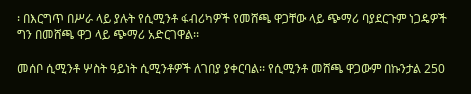፡ በእርግጥ በሥራ ላይ ያሉት የሲሚንቶ ፋብሪካዎች የመሸጫ ዋጋቸው ላይ ጭማሪ ባያደርጉም ነጋዴዎች ግን በመሸጫ ዋጋ ላይ ጭማሪ አድርገዋል፡፡

መሰቦ ሲሚንቶ ሦስት ዓይነት ሲሚንቶዎች ለገበያ ያቀርባል፡፡ የሲሚንቶ መሸጫ ዋጋውም በኩንታል 250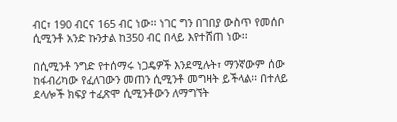ብር፣ 190 ብርና 165 ብር ነው፡፡ ነገር ግን በገበያ ውስጥ የመሰቦ ሲሚንቶ አንድ ኩንታል ከ350 ብር በላይ እየተሸጠ ነው፡፡

በሲሚንቶ ንግድ የተሰማሩ ነጋዴዎች እንደሚሉት፣ ማንኛውም ሰው ከፋብሪካው የፈለገውን መጠን ሲሚንቶ መግዛት ይችላል፡፡ በተለይ ደላሎች ክፍያ ተፈጽሞ ሲሚንቶውን ለማግኘት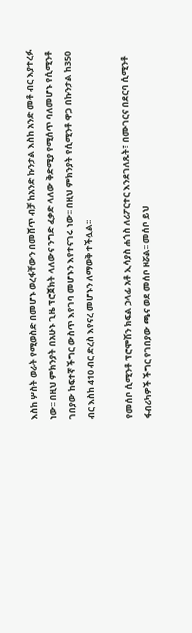እስከ ሦስት ወራት የሚወስድ በመሆኑ ወረፋቸውን በመሸጥ ብቻ ከአንድ ኩንታል እስከ አንድ መቶ ብር እያተረፉ ነው፡፡ በዚህ ምክንያት በአሁኑ ጊዜ ፕሮጀክት ላለውና ንግድ ፈቃድ ላለው ቅድሚያ የሚሰጥ ባለመሆኑ የሲሚንቶ ገበያው ከፍተኛ ችግር ውስጥ እየገባ መሆኑን እየተናገሩ ነው፡፡ በዚህ ምክንያት የሲሚንቶ ዋጋ በኩንታል ከ350 ብር እስከ 410 ብር ድረስ እየናረ መሆኑን ለማወቅ ተችሏል፡፡

የመሰቦ ሲሚንቶ ፕሮሞሽን ክፍል ኃላፊ አቶ ኢሳያስ ሐጎስ ለሪፖርተር እንደገለጹት፣ በሙገርና በደርባ ሲሚንቶ ፋብሪካዎች ችግር የገበያው ጫና ወደ መሰቦ ዞሯል፡፡ መሰቦ ይህ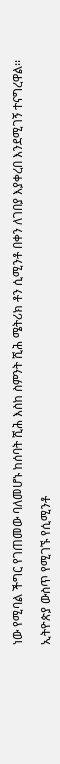ነው የሚባል ችግር የገጠመው ባለመሆኑ ከሰባት ሺሕ እስከ ስምንት ሺሕ ሜትሪክ ቶን ሲሚንቶ በቀን ለገበያ እያቀረበ እንደሚገኝ ተናግረዋል፡፡

ኢትዮጵያ ውስጥ የሚገኙ የሲሚንቶ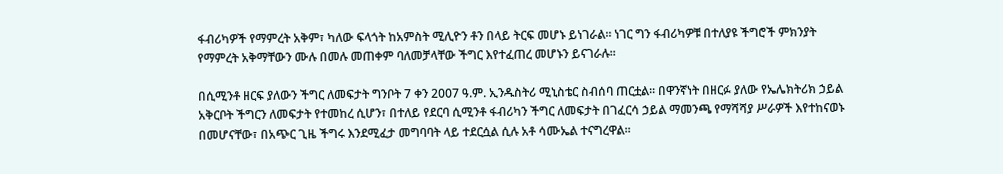ፋብሪካዎች የማምረት አቅም፣ ካለው ፍላጎት ከአምስት ሚሊዮን ቶን በላይ ትርፍ መሆኑ ይነገራል፡፡ ነገር ግን ፋብሪካዎቹ በተለያዩ ችግሮች ምክንያት የማምረት አቅማቸውን ሙሉ በመሉ መጠቀም ባለመቻላቸው ችግር እየተፈጠረ መሆኑን ይናገራሉ፡፡

በሲሚንቶ ዘርፍ ያለውን ችግር ለመፍታት ግንቦት 7 ቀን 2007 ዓ.ም. ኢንዱስትሪ ሚኒስቴር ስብሰባ ጠርቷል፡፡ በዋንኛነት በዘርፉ ያለው የኤሌክትሪክ ኃይል አቅርቦት ችግርን ለመፍታት የተመከረ ሲሆን፣ በተለይ የደርባ ሲሚንቶ ፋብሪካን ችግር ለመፍታት በገፈርሳ ኃይል ማመንጫ የማሻሻያ ሥራዎች እየተከናወኑ በመሆናቸው፣ በአጭር ጊዜ ችግሩ እንደሚፈታ መግባባት ላይ ተደርሷል ሲሉ አቶ ሳሙኤል ተናግረዋል፡፡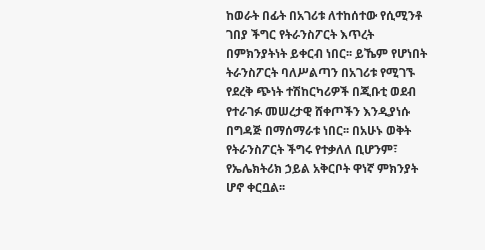ከወራት በፊት በአገሪቱ ለተከሰተው የሲሚንቶ ገበያ ችግር የትራንስፖርት እጥረት በምክንያትነት ይቀርብ ነበር፡፡ ይኼም የሆነበት ትራንስፖርት ባለሥልጣን በአገሪቱ የሚገኙ የደረቅ ጭነት ተሽከርካሪዎች በጂቡቲ ወደብ የተራገፉ መሠረታዊ ሸቀጦችን እንዲያነሱ በግዳጅ በማሰማራቱ ነበር፡፡ በአሁኑ ወቅት የትራንስፖርት ችግሩ የተቃለለ ቢሆንም፣ የኤሌክትሪክ ኃይል አቅርቦት ዋነኛ ምክንያት ሆኖ ቀርቧል፡፡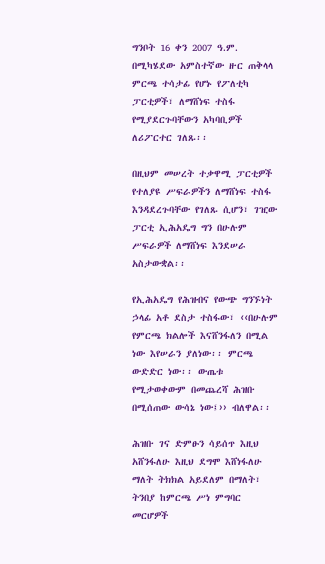ግንቦት 16 ቀን 2007 ዓ.ም. በሚካሄደው አምስተኛው ዙር ጠቅላላ ምርጫ ተሳታፊ የሆኑ የፖለቲካ ፓርቲዎች፣ ለማሸነፍ ተስፋ የሚያደርጉባቸውን አካባቢዎች ለሪፖርተር ገለጹ፡፡

በዚህም መሠረት ተቃዋሚ ፓርቲዎች የተለያዩ ሥፍራዎችን ለማሸነፍ ተስፋ እንዳደረጉባቸው የገለጹ ሲሆን፣ ገዢው ፓርቲ ኢሕአዴግ ግን በሁሉም ሥፍራዎች ለማሸነፍ እንደሠራ አስታውቋል፡፡

የኢሕአዴግ የሕዝብና የውጭ ግንኙነት ኃላፊ አቶ ደስታ ተስፋው፣ ‹‹በሁሉም የምርጫ ክልሎች እናሸንፋለን በሚል ነው እየሠራን ያለነው፡፡ ምርጫ ውድድር ነው፡፡ ውጤቱ የሚታወቀውም በመጨረሻ ሕዝቡ በሚሰጠው ውሳኔ ነው፤›› ብለዋል፡፡

ሕዝቡ ገና ድምፁን ሳይሰጥ እዚህ አሸንፋለሁ እዚህ ደግሞ እሸነፋለሁ ማለት ትክክል አይደለም በማለት፣ ትንበያ ከምርጫ ሥነ ምግባር መርሆዎች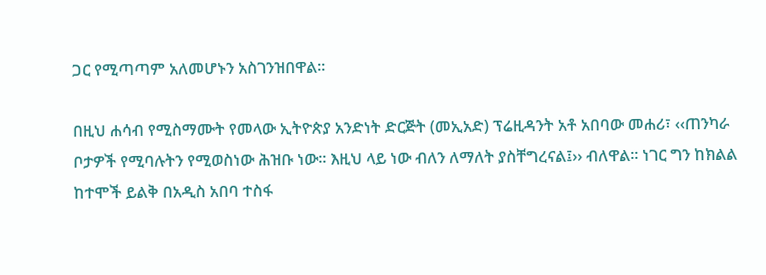ጋር የሚጣጣም አለመሆኑን አስገንዝበዋል፡፡

በዚህ ሐሳብ የሚስማሙት የመላው ኢትዮጵያ አንድነት ድርጅት (መኢአድ) ፕሬዚዳንት አቶ አበባው መሐሪ፣ ‹‹ጠንካራ ቦታዎች የሚባሉትን የሚወስነው ሕዝቡ ነው፡፡ እዚህ ላይ ነው ብለን ለማለት ያስቸግረናል፤›› ብለዋል፡፡ ነገር ግን ከክልል ከተሞች ይልቅ በአዲስ አበባ ተስፋ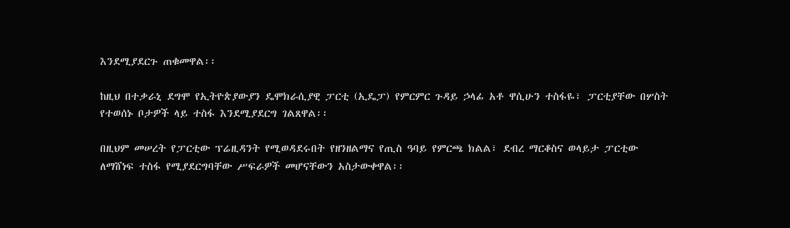እንደሚያደርጉ ጠቁመዋል፡፡

ከዚህ በተቃራኒ ደግሞ የኢትዮጵያውያን ዴሞክራሲያዊ ፓርቲ (ኢዴፓ) የምርምር ጉዳይ ኃላፊ አቶ ዋሲሁን ተስፋዬ፣ ፓርቲያቸው በሦስት የተወሰኑ ቦታዎች ላይ ተስፋ እንደሚያደርግ ገልጸዋል፡፡

በዚህም መሠረት የፓርቲው ፕሬዚዳንት የሚወዳደሩበት የዘንዘልማና የጢስ ዓባይ የምርጫ ክልል፣ ደብረ ማርቆስና ወላይታ ፓርቲው ለማሸነፍ ተስፋ የሚያደርግባቸው ሥፍራዎች መሆናቸውን አስታውቀዋል፡፡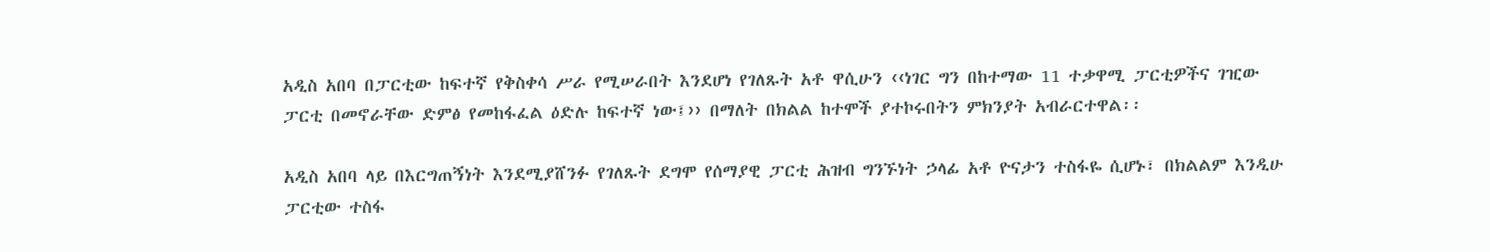አዲስ አበባ በፓርቲው ከፍተኛ የቅስቀሳ ሥራ የሚሠራበት እንደሆነ የገለጹት አቶ ዋሲሁን ‹‹ነገር ግን በከተማው 11 ተቃዋሚ ፓርቲዎችና ገዢው ፓርቲ በመኖራቸው ድምፅ የመከፋፈል ዕድሉ ከፍተኛ ነው፤›› በማለት በክልል ከተሞች ያተኮሩበትን ምክንያት አብራርተዋል፡፡

አዲስ አበባ ላይ በእርግጠኝነት እንደሚያሸንፉ የገለጹት ደግሞ የሰማያዊ ፓርቲ ሕዝብ ግንኙነት ኃላፊ አቶ ዮናታን ተስፋዬ ሲሆኑ፣ በክልልም እንዲሁ ፓርቲው ተስፋ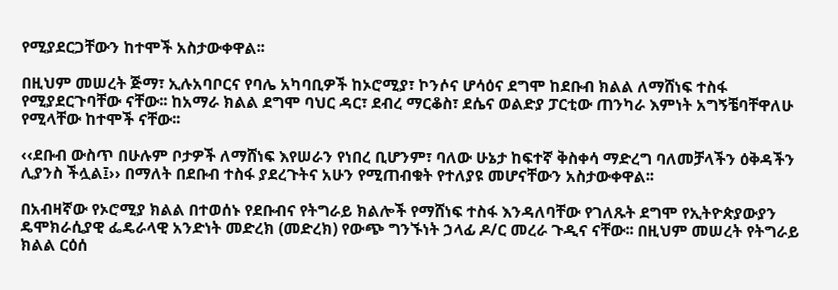የሚያደርጋቸውን ከተሞች አስታውቀዋል፡፡

በዚህም መሠረት ጅማ፣ ኢሉአባቦርና የባሌ አካባቢዎች ከኦሮሚያ፣ ኮንሶና ሆሳዕና ደግሞ ከደቡብ ክልል ለማሸነፍ ተስፋ የሚያደርጉባቸው ናቸው፡፡ ከአማራ ክልል ደግሞ ባህር ዳር፣ ደብረ ማርቆስ፣ ደሴና ወልድያ ፓርቲው ጠንካራ እምነት አግኝቼባቸዋለሁ የሚላቸው ከተሞች ናቸው፡፡

‹‹ደቡብ ውስጥ በሁሉም ቦታዎች ለማሸነፍ እየሠራን የነበረ ቢሆንም፣ ባለው ሁኔታ ከፍተኛ ቅስቀሳ ማድረግ ባለመቻላችን ዕቅዳችን ሊያንስ ችሏል፤›› በማለት በደቡብ ተስፋ ያደረጉትና አሁን የሚጠብቁት የተለያዩ መሆናቸውን አስታውቀዋል፡፡

በአብዛኛው የኦሮሚያ ክልል በተወሰኑ የደቡብና የትግራይ ክልሎች የማሸነፍ ተስፋ እንዳለባቸው የገለጹት ደግሞ የኢትዮጵያውያን ዴሞክራሲያዊ ፌዴራላዊ አንድነት መድረክ (መድረክ) የውጭ ግንኙነት ኃላፊ ዶ/ር መረራ ጉዲና ናቸው፡፡ በዚህም መሠረት የትግራይ ክልል ርዕሰ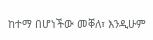ከተማ በሆነችው መቐለ፣ እንዲሁም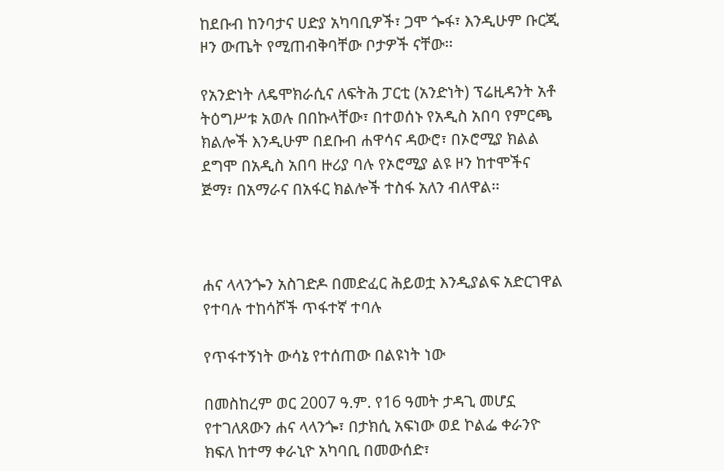ከደቡብ ከንባታና ሀድያ አካባቢዎች፣ ጋሞ ጐፋ፣ እንዲሁም ቡርጂ ዞን ውጤት የሚጠብቅባቸው ቦታዎች ናቸው፡፡

የአንድነት ለዴሞክራሲና ለፍትሕ ፓርቲ (አንድነት) ፕሬዚዳንት አቶ ትዕግሥቱ አወሉ በበኩላቸው፣ በተወሰኑ የአዲስ አበባ የምርጫ ክልሎች እንዲሁም በደቡብ ሐዋሳና ዳውሮ፣ በኦሮሚያ ክልል ደግሞ በአዲስ አበባ ዙሪያ ባሉ የኦሮሚያ ልዩ ዞን ከተሞችና ጅማ፣ በአማራና በአፋር ክልሎች ተስፋ አለን ብለዋል፡፡



ሐና ላላንጐን አስገድዶ በመድፈር ሕይወቷ እንዲያልፍ አድርገዋል የተባሉ ተከሳሾች ጥፋተኛ ተባሉ

የጥፋተኝነት ውሳኔ የተሰጠው በልዩነት ነው

በመስከረም ወር 2007 ዓ.ም. የ16 ዓመት ታዳጊ መሆኗ የተገለጸውን ሐና ላላንጐ፣ በታክሲ አፍነው ወደ ኮልፌ ቀራንዮ ክፍለ ከተማ ቀራኒዮ አካባቢ በመውሰድ፣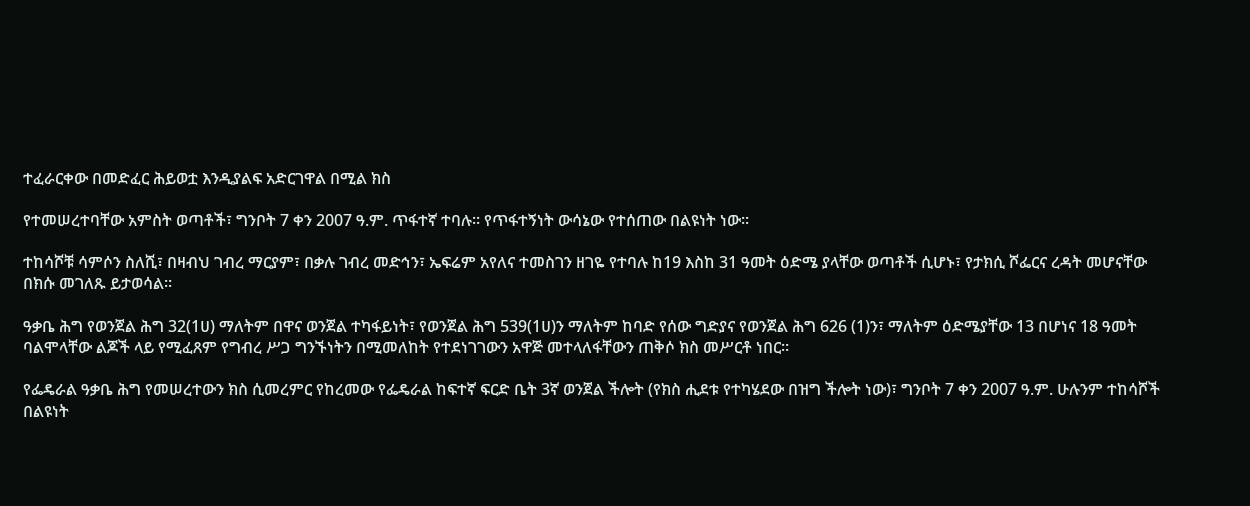ተፈራርቀው በመድፈር ሕይወቷ እንዲያልፍ አድርገዋል በሚል ክስ

የተመሠረተባቸው አምስት ወጣቶች፣ ግንቦት 7 ቀን 2007 ዓ.ም. ጥፋተኛ ተባሉ፡፡ የጥፋተኝነት ውሳኔው የተሰጠው በልዩነት ነው፡፡

ተከሳሾቹ ሳምሶን ስለሺ፣ በዛብህ ገብረ ማርያም፣ በቃሉ ገብረ መድኅን፣ ኤፍሬም አየለና ተመስገን ዘገዬ የተባሉ ከ19 እስከ 31 ዓመት ዕድሜ ያላቸው ወጣቶች ሲሆኑ፣ የታክሲ ሾፌርና ረዳት መሆናቸው በክሱ መገለጹ ይታወሳል፡፡

ዓቃቤ ሕግ የወንጀል ሕግ 32(1ሀ) ማለትም በዋና ወንጀል ተካፋይነት፣ የወንጀል ሕግ 539(1ሀ)ን ማለትም ከባድ የሰው ግድያና የወንጀል ሕግ 626 (1)ን፣ ማለትም ዕድሜያቸው 13 በሆነና 18 ዓመት ባልሞላቸው ልጆች ላይ የሚፈጸም የግብረ ሥጋ ግንኙነትን በሚመለከት የተደነገገውን አዋጅ መተላለፋቸውን ጠቅሶ ክስ መሥርቶ ነበር፡፡

የፌዴራል ዓቃቤ ሕግ የመሠረተውን ክስ ሲመረምር የከረመው የፌዴራል ከፍተኛ ፍርድ ቤት 3ኛ ወንጀል ችሎት (የክስ ሒደቱ የተካሄደው በዝግ ችሎት ነው)፣ ግንቦት 7 ቀን 2007 ዓ.ም. ሁሉንም ተከሳሾች በልዩነት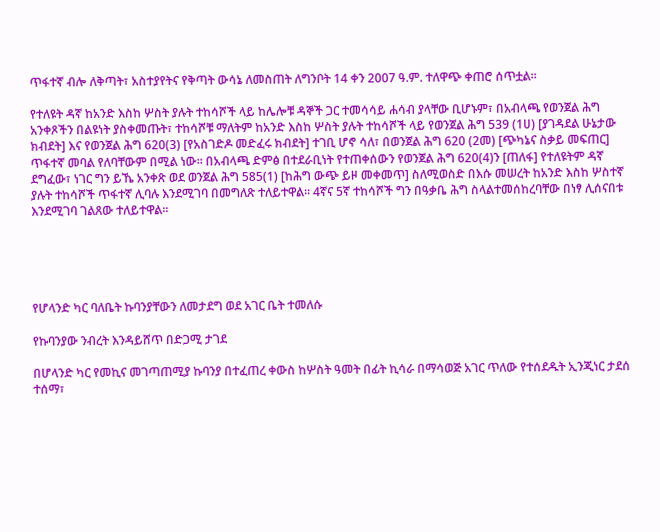ጥፋተኛ ብሎ ለቅጣት፣ አስተያየትና የቅጣት ውሳኔ ለመስጠት ለግንቦት 14 ቀን 2007 ዓ.ም. ተለዋጭ ቀጠሮ ሰጥቷል፡፡

የተለዩት ዳኛ ከአንድ እስከ ሦስት ያሉት ተከሳሾች ላይ ከሌሎቹ ዳኞች ጋር ተመሳሳይ ሐሳብ ያላቸው ቢሆኑም፣ በአብላጫ የወንጀል ሕግ አንቀጾችን በልዩነት ያስቀመጡት፣ ተከሳሾቹ ማለትም ከአንድ እስከ ሦስት ያሉት ተከሳሾች ላይ የወንጀል ሕግ 539 (1ሀ) [ያገዳደል ሁኔታው ክብደት] እና የወንጀል ሕግ 620(3) [የአስገድዶ መድፈሩ ክብደት] ተገቢ ሆኖ ሳለ፣ በወንጀል ሕግ 620 (2መ) [ጭካኔና ስቃይ መፍጠር] ጥፋተኛ መባል የለባቸውም በሚል ነው፡፡ በአብላጫ ድምፅ በተደራቢነት የተጠቀሰውን የወንጀል ሕግ 620(4)ን [ጠለፋ] የተለዩትም ዳኛ ደግፈው፣ ነገር ግን ይኼ አንቀጽ ወደ ወንጀል ሕግ 585(1) [ከሕግ ውጭ ይዞ መቀመጥ] ስለሚወስድ በእሱ መሠረት ከአንድ እስከ ሦስተኛ ያሉት ተከሳሾች ጥፋተኛ ሊባሉ እንደሚገባ በመግለጽ ተለይተዋል፡፡ 4ኛና 5ኛ ተከሳሾች ግን በዓቃቤ ሕግ ስላልተመሰከረባቸው በነፃ ሊሰናበቱ እንደሚገባ ገልጸው ተለይተዋል፡፡





የሆላንድ ካር ባለቤት ኩባንያቸውን ለመታደግ ወደ አገር ቤት ተመለሱ

የኩባንያው ንብረት እንዳይሸጥ በድጋሚ ታገደ

በሆላንድ ካር የመኪና መገጣጠሚያ ኩባንያ በተፈጠረ ቀውስ ከሦስት ዓመት በፊት ኪሳራ በማሳወጅ አገር ጥለው የተሰደዱት ኢንጂነር ታደሰ ተሰማ፣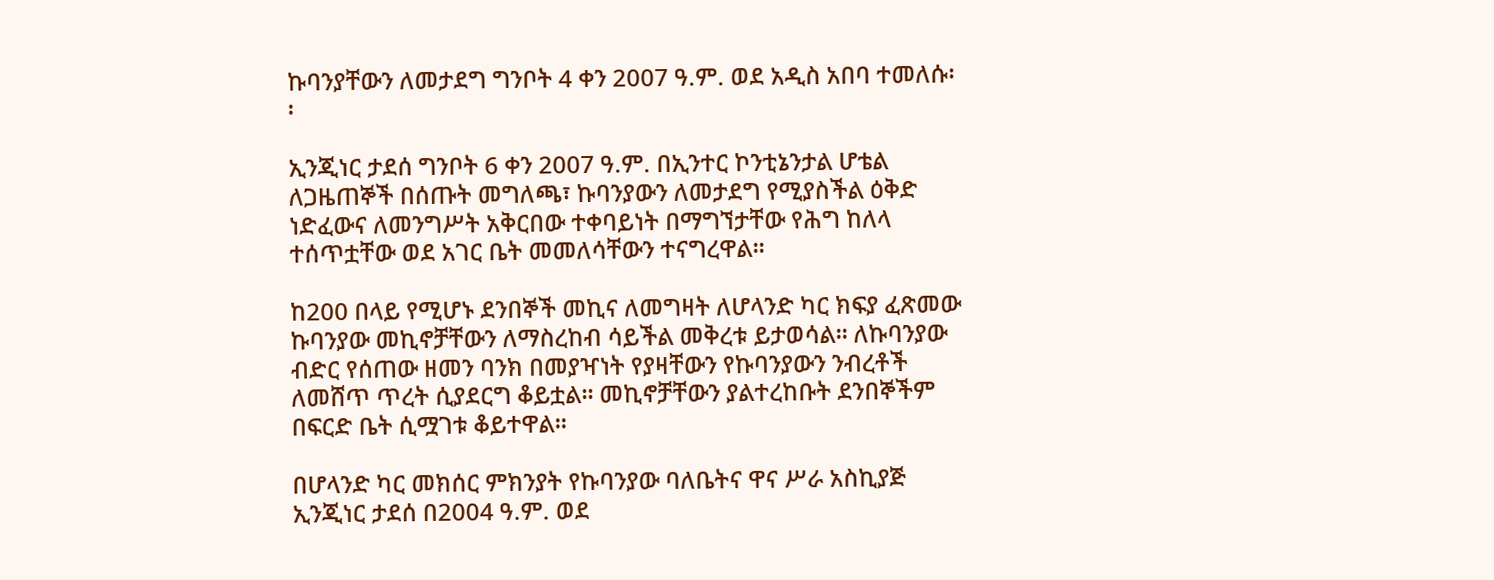ኩባንያቸውን ለመታደግ ግንቦት 4 ቀን 2007 ዓ.ም. ወደ አዲስ አበባ ተመለሱ፡፡

ኢንጂነር ታደሰ ግንቦት 6 ቀን 2007 ዓ.ም. በኢንተር ኮንቲኔንታል ሆቴል ለጋዜጠኞች በሰጡት መግለጫ፣ ኩባንያውን ለመታደግ የሚያስችል ዕቅድ ነድፈውና ለመንግሥት አቅርበው ተቀባይነት በማግኘታቸው የሕግ ከለላ ተሰጥቷቸው ወደ አገር ቤት መመለሳቸውን ተናግረዋል፡፡

ከ200 በላይ የሚሆኑ ደንበኞች መኪና ለመግዛት ለሆላንድ ካር ክፍያ ፈጽመው ኩባንያው መኪኖቻቸውን ለማስረከብ ሳይችል መቅረቱ ይታወሳል፡፡ ለኩባንያው ብድር የሰጠው ዘመን ባንክ በመያዣነት የያዛቸውን የኩባንያውን ንብረቶች ለመሸጥ ጥረት ሲያደርግ ቆይቷል፡፡ መኪኖቻቸውን ያልተረከቡት ደንበኞችም በፍርድ ቤት ሲሟገቱ ቆይተዋል፡፡

በሆላንድ ካር መክሰር ምክንያት የኩባንያው ባለቤትና ዋና ሥራ አስኪያጅ ኢንጂነር ታደሰ በ2004 ዓ.ም. ወደ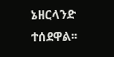ኔዘርላንድ ተሰደዋል፡፡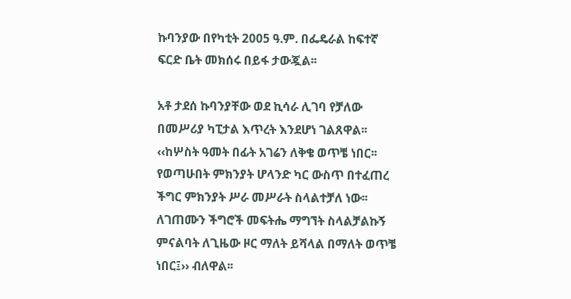ኩባንያው በየካቲት 2005 ዓ.ም. በፌዴራል ከፍተኛ ፍርድ ቤት መክሰሩ በይፋ ታውጇል፡፡

አቶ ታደሰ ኩባንያቸው ወደ ኪሳራ ሊገባ የቻለው በመሥሪያ ካፒታል እጥረት እንደሆነ ገልጸዋል፡፡ ‹‹ከሦስት ዓመት በፊት አገሬን ለቅቄ ወጥቼ ነበር፡፡ የወጣሁበት ምክንያት ሆላንድ ካር ውስጥ በተፈጠረ ችግር ምክንያት ሥራ መሥራት ስላልተቻለ ነው፡፡ ለገጠሙን ችግሮች መፍትሔ ማግኘት ስላልቻልኩኝ ምናልባት ለጊዜው ዞር ማለት ይሻላል በማለት ወጥቼ ነበር፤›› ብለዋል፡፡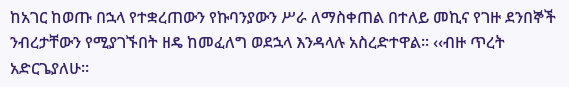ከአገር ከወጡ በኋላ የተቋረጠውን የኩባንያውን ሥራ ለማስቀጠል በተለይ መኪና የገዙ ደንበኞች ንብረታቸውን የሚያገኙበት ዘዴ ከመፈለግ ወደኋላ እንዳላሉ አስረድተዋል፡፡ ‹‹ብዙ ጥረት አድርጌያለሁ፡፡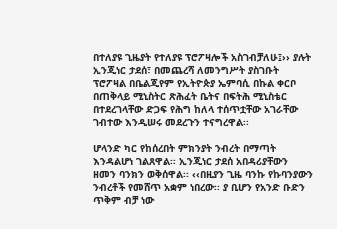በተለያዩ ጊዜያት የተለያዩ ፕሮፖዛሎች አስገብቻለሁ፤›› ያሉት ኢንጂነር ታደሰ፣ በመጨረሻ ለመንግሥት ያስገቡት ፕሮፖዛል በቤልጂየም የኢትዮጵያ ኤምባሲ በኩል ቀርቦ በጠቅላይ ሚኒስትር ጽሕፈት ቤትና በፍትሕ ሚኒስቴር በተደረገላቸው ድጋፍ የሕግ ከለላ ተሰጥቷቸው አገራቸው ገብተው እንዲሠሩ መደረጉን ተናግረዋል፡፡

ሆላንድ ካር የከሰረበት ምክንያት ንብረት በማጣት እንዳልሆነ ገልጸዋል፡፡ ኢንጂነር ታደሰ አበዳሪያቸውን ዘመን ባንክን ወቅሰዋል፡፡ ‹‹በዚያን ጊዜ ባንኩ የኩባንያውን ንብረቶች የመሸጥ አቋም ነበረው፡፡ ያ ቢሆን የአንድ ቡድን ጥቅም ብቻ ነው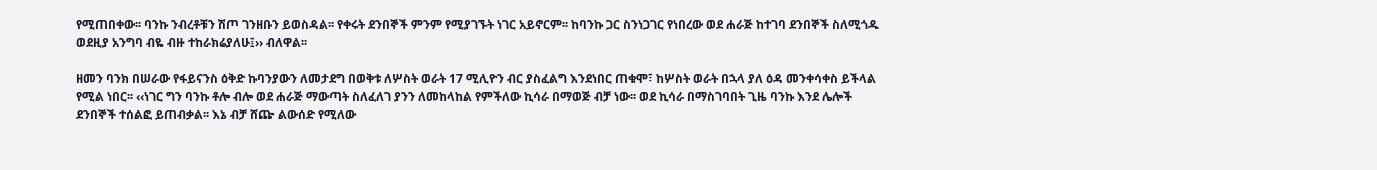የሚጠበቀው፡፡ ባንኩ ንብረቶቹን ሽጦ ገንዘቡን ይወስዳል፡፡ የቀሩት ደንበኞች ምንም የሚያገኙት ነገር አይኖርም፡፡ ከባንኩ ጋር ስንነጋገር የነበረው ወደ ሐራጅ ከተገባ ደንበኞች ስለሚጎዱ ወደዚያ አንግባ ብዬ ብዙ ተከራክሬያለሁ፤›› ብለዋል፡፡

ዘመን ባንክ በሠራው የፋይናንስ ዕቅድ ኩባንያውን ለመታደግ በወቅቱ ለሦስት ወራት 17 ሚሊዮን ብር ያስፈልግ እንደነበር ጠቁሞ፣ ከሦስት ወራት በኋላ ያለ ዕዳ መንቀሳቀስ ይችላል የሚል ነበር፡፡ ‹‹ነገር ግን ባንኩ ቶሎ ብሎ ወደ ሐራጅ ማውጣት ስለፈለገ ያንን ለመከላከል የምችለው ኪሳራ በማወጅ ብቻ ነው፡፡ ወደ ኪሳራ በማስገባበት ጊዜ ባንኩ እንደ ሌሎች ደንበኞች ተሰልፎ ይጠብቃል፡፡ እኔ ብቻ ሸጬ ልውሰድ የሚለው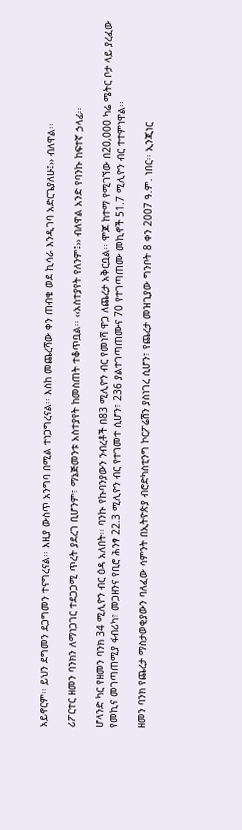አይኖርም፡፡ ይህን ደግመን ደጋግመን ተናግረናል፡፡ እዚያ ውስጥ አንግባ በሚል ተነጋግረናል፡፡ እስከ መጨረሻው ቀን ጠብቄ ወደ ኪሳራ እንዲገባ አድርጌያለሁ፤›› ብለዋል፡፡

ሪፖርተር ዘመን ባንክን ለማነጋገር ተደጋጋሚ ጥረት ያደረገ ቢሆንም፣ ማኔጅመንቱ አስተያየት ከመስጠት ተቆጥቧል፡፡ ‹‹አስተያየት የለንም፤›› ብለዋል አንድ የባንኩ ከፍተኛ ኃላፊ፡፡

ሆላንድ ካር የዘመን ባንክ 34 ሚሊዮን ብር ዕዳ አለበት፡፡ ባንኩ የኩባንያውን ንብረቶች በ83 ሚሊዮን ብር የመነሻ ዋጋ ለጨረታ አቅርቧል፡፡ ሞጆ ከተማ የሚገኘው በ20,000 ካሬ ሜትር ቦታ ላይ ያረፈው የመኪና መገጣጠሚያ ፋብሪካ፣ መጋዘንና የቢሮ ሕንፃ 22.3 ሚሊዮን ብር የተገመተ ሲሆን፣ 236 ያልተገጣጠሙና 70 የተገጣጠሙ መኪኖች 51.7 ሚሊዮን ብር ተተምነዋል፡፡

ዘመን ባንክ የጨረታ ማስታወቂያውን ባለፈው ሳምንት በኢትዮጵያ ብሮድካስቲንግ ኮርፖሬሽን ያስነገረ ሲሆን፣ የጨረታ መዝጊያው ግንቦት 8 ቀን 2007 ዓ.ም. ነበር፡፡ ኢንጂነር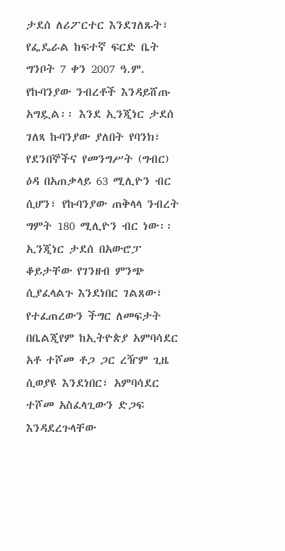ታደሰ ለሪፖርተር እንደገለጹት፣ የፌዴራል ከፍተኛ ፍርድ ቤት ግንቦት 7 ቀን 2007 ዓ.ም. የኩባንያው ንብረቶች እንዳይሸጡ አግዷል፡፡ እንደ ኢንጂነር ታደሰ ገለጻ ኩባንያው ያለበት የባንክ፣ የደንበኞችና የመንግሥት (ግብር) ዕዳ በአጠቃላይ 63 ሚሊዮን ብር ሲሆን፣ የኩባንያው ጠቅላላ ንብረት ግምት 180 ሚሊዮን ብር ነው፡፡ ኢንጂነር ታደሰ በአውሮፓ ቆይታቸው የገንዘብ ምንጭ ሲያፈላልጉ እንደነበር ገልጸው፣ የተፈጠረውን ችግር ለመፍታት በቤልጂየም ከኢትዮጵያ አምባሳደር አቶ ተሾመ ቶጋ ጋር ረዥም ጊዜ ሲወያዩ እንደነበር፣ አምባሳደር ተሾመ አስፈላጊውን ድጋፍ እንዳደረጉላቸው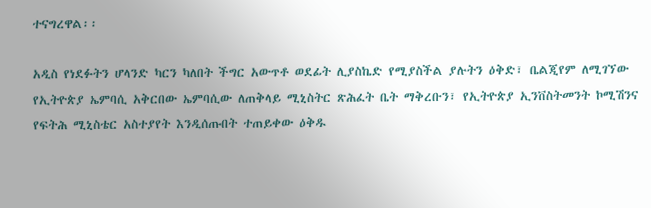ተናግረዋል፡፡

አዲስ የነደፉትን ሆላንድ ካርን ካለበት ችግር አውጥቶ ወደፊት ሊያስኬድ የሚያስችል ያሉትን ዕቅድ፣ ቤልጂየም ለሚገኘው የኢትዮጵያ ኤምባሲ አቅርበው ኤምባሲው ለጠቅላይ ሚኒስትር ጽሕፈት ቤት ማቅረቡን፣ የኢትዮጵያ ኢንቨስትመንት ኮሚሽንና የፍትሕ ሚኒስቴር አስተያየት እንዲሰጡበት ተጠይቀው ዕቅዱ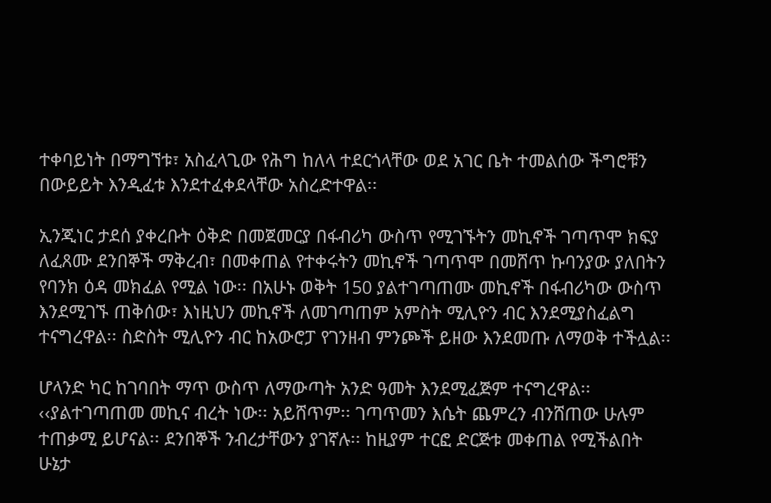ተቀባይነት በማግኘቱ፣ አስፈላጊው የሕግ ከለላ ተደርጎላቸው ወደ አገር ቤት ተመልሰው ችግሮቹን በውይይት እንዲፈቱ እንደተፈቀደላቸው አስረድተዋል፡፡

ኢንጂነር ታደሰ ያቀረቡት ዕቅድ በመጀመርያ በፋብሪካ ውስጥ የሚገኙትን መኪኖች ገጣጥሞ ክፍያ ለፈጸሙ ደንበኞች ማቅረብ፣ በመቀጠል የተቀሩትን መኪኖች ገጣጥሞ በመሸጥ ኩባንያው ያለበትን የባንክ ዕዳ መክፈል የሚል ነው፡፡ በአሁኑ ወቅት 150 ያልተገጣጠሙ መኪኖች በፋብሪካው ውስጥ እንደሚገኙ ጠቅሰው፣ እነዚህን መኪኖች ለመገጣጠም አምስት ሚሊዮን ብር እንደሚያስፈልግ ተናግረዋል፡፡ ስድስት ሚሊዮን ብር ከአውሮፓ የገንዘብ ምንጮች ይዘው እንደመጡ ለማወቅ ተችሏል፡፡

ሆላንድ ካር ከገባበት ማጥ ውስጥ ለማውጣት አንድ ዓመት እንደሚፈጅም ተናግረዋል፡፡ ‹‹ያልተገጣጠመ መኪና ብረት ነው፡፡ አይሸጥም፡፡ ገጣጥመን እሴት ጨምረን ብንሸጠው ሁሉም ተጠቃሚ ይሆናል፡፡ ደንበኞች ንብረታቸውን ያገኛሉ፡፡ ከዚያም ተርፎ ድርጅቱ መቀጠል የሚችልበት ሁኔታ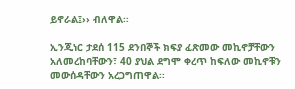ይኖራል፤›› ብለዋል፡፡

ኢንጂነር ታደሰ 115 ደንበኞች ክፍያ ፈጽመው መኪኖቻቸውን አለመረከባቸውን፣ 40 ያህል ደግሞ ቀረጥ ከፍለው መኪኖቹን መውሰዳቸውን አረጋግጠዋል፡፡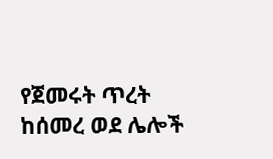የጀመሩት ጥረት ከሰመረ ወደ ሌሎች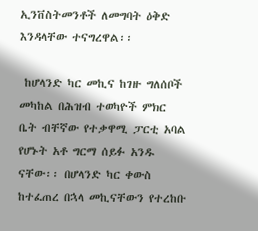ኢንቨስትመንቶች ለመግባት ዕቅድ እንዳላቸው ተናግረዋል፡፡

 ከሆላንድ ካር መኪና ከገዙ ግለሰቦች መካከል በሕዝብ ተወካዮች ምክር ቤት ብቸኛው የተቃዋሚ ፓርቲ አባል የሆኑት አቶ ግርማ ሰይፉ አንዱ ናቸው፡፡ በሆላንድ ካር ቀውስ ከተፈጠረ በኋላ መኪናቸውን የተረከቡ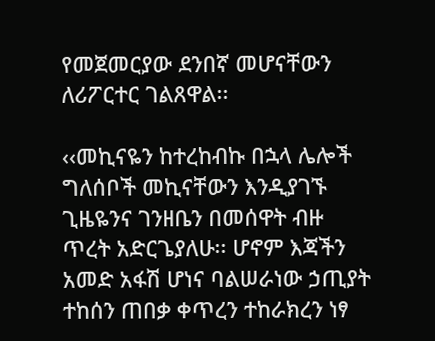የመጀመርያው ደንበኛ መሆናቸውን ለሪፖርተር ገልጸዋል፡፡

‹‹መኪናዬን ከተረከብኩ በኋላ ሌሎች ግለሰቦች መኪናቸውን እንዲያገኙ ጊዜዬንና ገንዘቤን በመሰዋት ብዙ ጥረት አድርጌያለሁ፡፡ ሆኖም እጃችን አመድ አፋሽ ሆነና ባልሠራነው ኃጢያት ተከሰን ጠበቃ ቀጥረን ተከራክረን ነፃ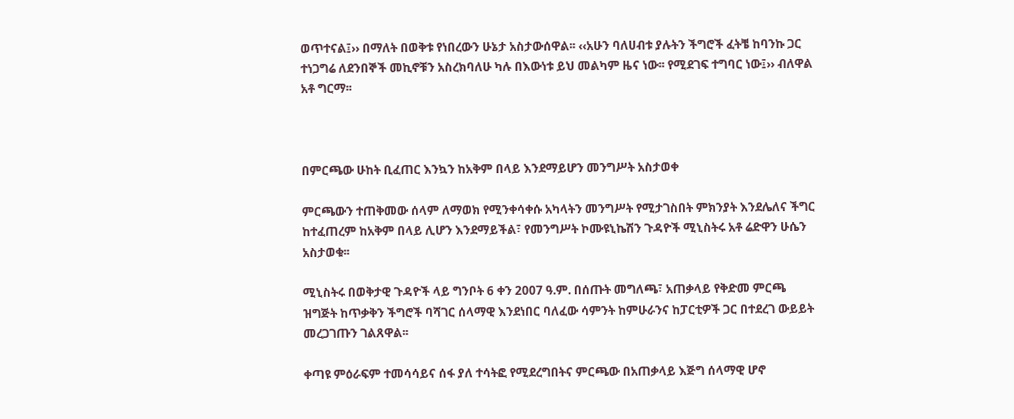ወጥተናል፤›› በማለት በወቅቱ የነበረውን ሁኔታ አስታውሰዋል፡፡ ‹‹አሁን ባለሀብቱ ያሉትን ችግሮች ፈትቼ ከባንኩ ጋር ተነጋግሬ ለደንበኞች መኪኖቹን አስረክባለሁ ካሉ በእውነቱ ይህ መልካም ዜና ነው፡፡ የሚደገፍ ተግባር ነው፤›› ብለዋል አቶ ግርማ፡፡



በምርጫው ሁከት ቢፈጠር እንኳን ከአቅም በላይ እንደማይሆን መንግሥት አስታወቀ

ምርጫውን ተጠቅመው ሰላም ለማወክ የሚንቀሳቀሱ አካላትን መንግሥት የሚታገስበት ምክንያት እንደሌለና ችግር ከተፈጠረም ከአቅም በላይ ሊሆን እንደማይችል፣ የመንግሥት ኮሙዩኒኬሽን ጉዳዮች ሚኒስትሩ አቶ ሬድዋን ሁሴን አስታወቁ፡፡

ሚኒስትሩ በወቅታዊ ጉዳዮች ላይ ግንቦት 6 ቀን 2007 ዓ.ም. በሰጡት መግለጫ፣ አጠቃላይ የቅድመ ምርጫ ዝግጅት ከጥቃቅን ችግሮች ባሻገር ሰላማዊ እንደነበር ባለፈው ሳምንት ከምሁራንና ከፓርቲዎች ጋር በተደረገ ውይይት መረጋገጡን ገልጸዋል፡፡

ቀጣዩ ምዕራፍም ተመሳሳይና ሰፋ ያለ ተሳትፎ የሚደረግበትና ምርጫው በአጠቃላይ እጅግ ሰላማዊ ሆኖ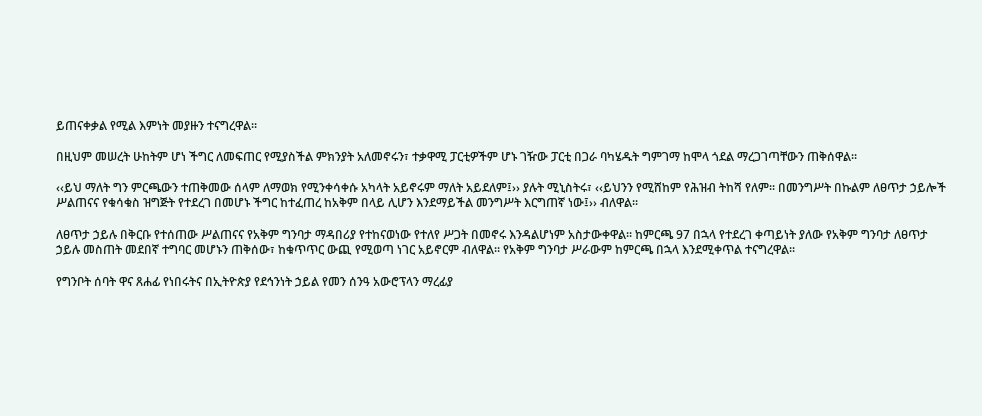ይጠናቀቃል የሚል እምነት መያዙን ተናግረዋል፡፡

በዚህም መሠረት ሁከትም ሆነ ችግር ለመፍጠር የሚያስችል ምክንያት አለመኖሩን፣ ተቃዋሚ ፓርቲዎችም ሆኑ ገዥው ፓርቲ በጋራ ባካሄዱት ግምገማ ከሞላ ጎደል ማረጋገጣቸውን ጠቅሰዋል፡፡

‹‹ይህ ማለት ግን ምርጫውን ተጠቅመው ሰላም ለማወክ የሚንቀሳቀሱ አካላት አይኖሩም ማለት አይደለም፤›› ያሉት ሚኒስትሩ፣ ‹‹ይህንን የሚሸከም የሕዝብ ትከሻ የለም፡፡ በመንግሥት በኩልም ለፀጥታ ኃይሎች ሥልጠናና የቁሳቁስ ዝግጅት የተደረገ በመሆኑ ችግር ከተፈጠረ ከአቅም በላይ ሊሆን እንደማይችል መንግሥት እርግጠኛ ነው፤›› ብለዋል፡፡

ለፀጥታ ኃይሉ በቅርቡ የተሰጠው ሥልጠናና የአቅም ግንባታ ማዳበሪያ የተከናወነው የተለየ ሥጋት በመኖሩ እንዳልሆነም አስታውቀዋል፡፡ ከምርጫ 97 በኋላ የተደረገ ቀጣይነት ያለው የአቅም ግንባታ ለፀጥታ ኃይሉ መስጠት መደበኛ ተግባር መሆኑን ጠቅሰው፣ ከቁጥጥር ውጪ የሚወጣ ነገር አይኖርም ብለዋል፡፡ የአቅም ግንባታ ሥራውም ከምርጫ በኋላ እንደሚቀጥል ተናግረዋል፡፡

የግንቦት ሰባት ዋና ጸሐፊ የነበሩትና በኢትዮጵያ የደኅንነት ኃይል የመን ሰንዓ አውሮፕላን ማረፊያ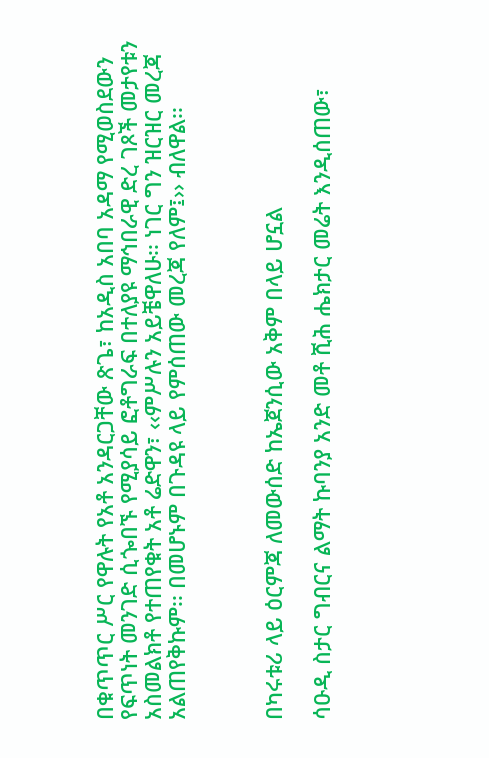በቁጥጥር ሥር የዋሉት የአቶ አንዳርጋቸው ጽጌ፣ ከአዲስ አበባ አዳማ የሚወስደውን የፍጥነት መንገድ ሲጐበኙ የሚያሳይ ፎቶግራፍ በተለያዩ ማኅበራዊ ድረ ገጾች መታየቱን አስመልክቶ የተጠየቁት አቶ ሬድዋን፣ ‹‹ምሥሉን አይቼዋለሁ፡፡ ነገር ግን ዝርዝር መረጃ አልጠየቅኩም፡፡ በመሆኑም በጉዳዩ ላይ የምሰጠው መረጃ የለም፤›› ብለዋል፡፡



በካሩቱሪ ላይ ዕርምጃ ለመውሰድ ከኤጀንሲው አቅም በላይ ሆኗል

ሳዑዲ ስታር ግብርና ልማት ኩባንያ አንድ መቶ ሺሕ ሔክታር መሬት እንዲሰጠው፣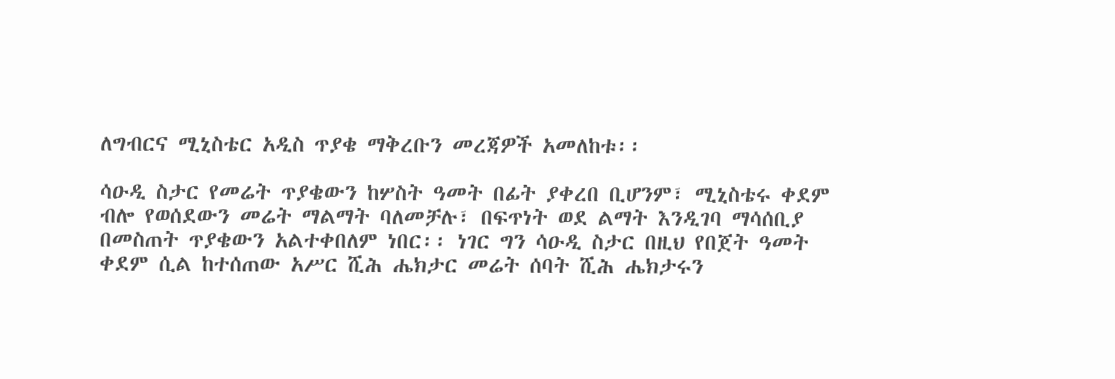ለግብርና ሚኒስቴር አዲስ ጥያቄ ማቅረቡን መረጃዎች አመለከቱ፡፡

ሳዑዲ ስታር የመሬት ጥያቄውን ከሦስት ዓመት በፊት ያቀረበ ቢሆንም፣ ሚኒስቴሩ ቀደም ብሎ የወሰደውን መሬት ማልማት ባለመቻሉ፣ በፍጥነት ወደ ልማት እንዲገባ ማሳሰቢያ በመስጠት ጥያቄውን አልተቀበለም ነበር፡፡ ነገር ግን ሳዑዲ ስታር በዚህ የበጀት ዓመት ቀደም ሲል ከተሰጠው አሥር ሺሕ ሔክታር መሬት ሰባት ሺሕ ሔክታሩን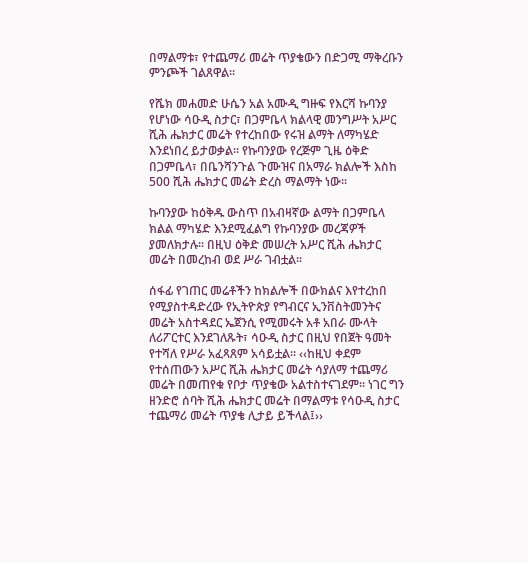በማልማቱ፣ የተጨማሪ መሬት ጥያቄውን በድጋሚ ማቅረቡን ምንጮች ገልጸዋል፡፡

የሼክ መሐመድ ሁሴን አል አሙዲ ግዙፍ የእርሻ ኩባንያ የሆነው ሳዑዲ ስታር፣ በጋምቤላ ክልላዊ መንግሥት አሥር ሺሕ ሔክታር መሬት የተረከበው የሩዝ ልማት ለማካሄድ እንደነበረ ይታወቃል፡፡ የኩባንያው የረጅም ጊዜ ዕቅድ በጋምቤላ፣ በቤንሻንጉል ጉሙዝና በአማራ ክልሎች እስከ 500 ሺሕ ሔክታር መሬት ድረስ ማልማት ነው፡፡

ኩባንያው ከዕቅዱ ውስጥ በአብዛኛው ልማት በጋምቤላ ክልል ማካሄድ እንደሚፈልግ የኩባንያው መረጃዎች ያመለክታሉ፡፡ በዚህ ዕቅድ መሠረት አሥር ሺሕ ሔክታር መሬት በመረከብ ወደ ሥራ ገብቷል፡፡

ሰፋፊ የገጠር መሬቶችን ከክልሎች በውክልና እየተረከበ የሚያስተዳድረው የኢትዮጵያ የግብርና ኢንቨስትመንትና መሬት አስተዳደር ኤጀንሲ የሚመሩት አቶ አበራ ሙላት ለሪፖርተር እንደገለጹት፣ ሳዑዲ ስታር በዚህ የበጀት ዓመት የተሻለ የሥራ አፈጻጸም አሳይቷል፡፡ ‹‹ከዚህ ቀደም የተሰጠውን አሥር ሺሕ ሔክታር መሬት ሳያለማ ተጨማሪ መሬት በመጠየቁ የቦታ ጥያቄው አልተስተናገደም፡፡ ነገር ግን ዘንድሮ ሰባት ሺሕ ሔክታር መሬት በማልማቱ የሳዑዲ ስታር ተጨማሪ መሬት ጥያቄ ሊታይ ይችላል፤››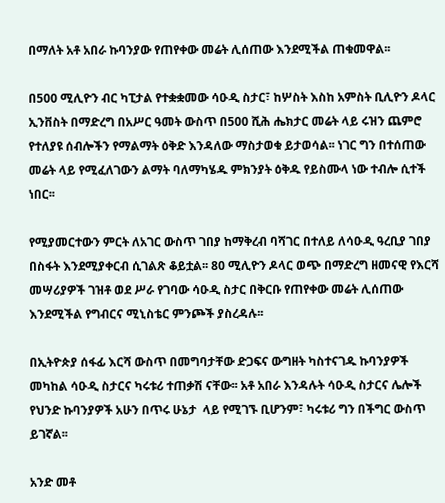በማለት አቶ አበራ ኩባንያው የጠየቀው መሬት ሊሰጠው እንደሚችል ጠቁመዋል፡፡

በ500 ሚሊዮን ብር ካፒታል የተቋቋመው ሳዑዲ ስታር፣ ከሦስት እስከ አምስት ቢሊዮን ዶላር ኢንቨስት በማድረግ በአሥር ዓመት ውስጥ በ500 ሺሕ ሔክታር መሬት ላይ ሩዝን ጨምሮ የተለያዩ ሰብሎችን የማልማት ዕቅድ እንዳለው ማስታወቁ ይታወሳል፡፡ ነገር ግን በተሰጠው መሬት ላይ የሚፈለገውን ልማት ባለማካሄዱ ምክንያት ዕቅዱ የይስሙላ ነው ተብሎ ሲተች ነበር፡፡

የሚያመርተውን ምርት ለአገር ውስጥ ገበያ ከማቅረብ ባሻገር በተለይ ለሳዑዲ ዓረቢያ ገበያ በስፋት እንደሚያቀርብ ሲገልጽ ቆይቷል፡፡ 80 ሚሊዮን ዶላር ወጭ በማድረግ ዘመናዊ የእርሻ መሣሪያዎች ገዝቶ ወደ ሥራ የገባው ሳዑዲ ስታር በቅርቡ የጠየቀው መሬት ሊሰጠው እንደሚችል የግብርና ሚኒስቴር ምንጮች ያስረዳሉ፡፡

በኢትዮጵያ ሰፋፊ እርሻ ውስጥ በመግባታቸው ድጋፍና ውግዘት ካስተናገዱ ኩባንያዎች መካከል ሳዑዲ ስታርና ካሩቱሪ ተጠቃሽ ናቸው፡፡ አቶ አበራ እንዳሉት ሳዑዲ ስታርና ሌሎች የህንድ ኩባንያዎች አሁን በጥሩ ሁኔታ  ላይ የሚገኙ ቢሆንም፣ ካሩቱሪ ግን በችግር ውስጥ ይገኛል፡፡

አንድ መቶ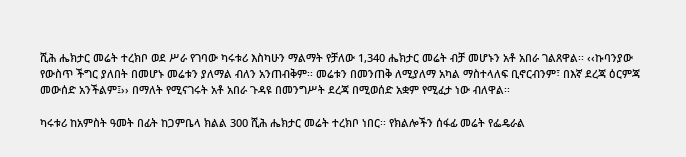ሺሕ ሔክታር መሬት ተረክቦ ወደ ሥራ የገባው ካሩቱሪ እስካሁን ማልማት የቻለው 1,340 ሔክታር መሬት ብቻ መሆኑን አቶ አበራ ገልጸዋል፡፡ ‹‹ኩባንያው የውስጥ ችግር ያለበት በመሆኑ መሬቱን ያለማል ብለን አንጠብቅም፡፡ መሬቱን በመንጠቅ ለሚያለማ አካል ማስተላለፍ ቢኖርብንም፣ በእኛ ደረጃ ዕርምጃ መውሰድ አንችልም፤›› በማለት የሚናገሩት አቶ አበራ ጉዳዩ በመንግሥት ደረጃ በሚወሰድ አቋም የሚፈታ ነው ብለዋል፡፡

ካሩቱሪ ከአምስት ዓመት በፊት ከጋምቤላ ክልል 300 ሺሕ ሔክታር መሬት ተረክቦ ነበር፡፡ የክልሎችን ሰፋፊ መሬት የፌዴራል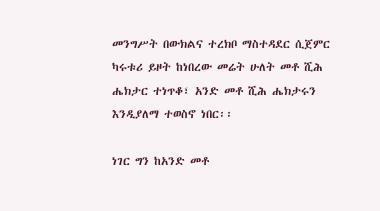መንግሥት በውክልና ተረክቦ ማስተዳደር ሲጀምር ካሩቱሪ ይዞት ከነበረው መሬት ሁለት መቶ ሺሕ ሔክታር ተነጥቆ፣ አንድ መቶ ሺሕ ሔክታሩን እንዲያለማ ተወስኖ ነበር፡፡

ነገር ግን ከአንድ መቶ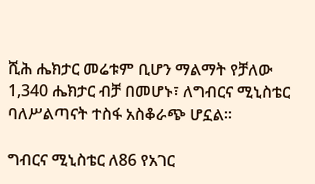ሺሕ ሔክታር መሬቱም ቢሆን ማልማት የቻለው 1,340 ሔክታር ብቻ በመሆኑ፣ ለግብርና ሚኒስቴር ባለሥልጣናት ተስፋ አስቆራጭ ሆኗል፡፡

ግብርና ሚኒስቴር ለ86 የአገር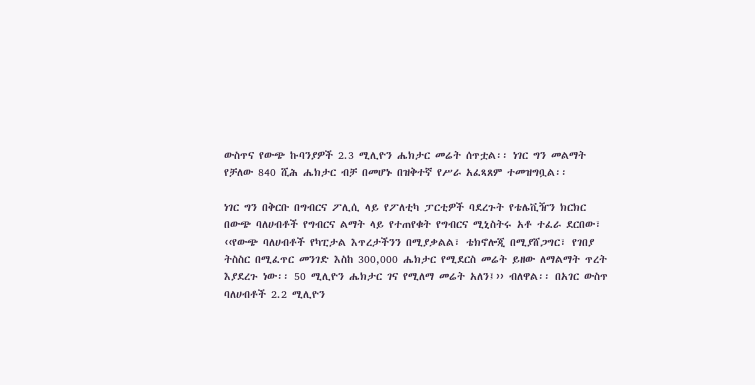ውስጥና የውጭ ኩባንያዎች 2.3 ሚሊዮን ሔክታር መሬት ሰጥቷል፡፡ ነገር ግን መልማት የቻለው 840 ሺሕ ሔክታር ብቻ በመሆኑ በዝቅተኛ የሥራ አፈጻጸም ተመዝግቧል፡፡

ነገር ግን በቅርቡ በግብርና ፖሊሲ ላይ የፖለቲካ ፓርቲዎች ባደረጉት የቴሌቪዥን ክርክር በውጭ ባለሀብቶች የግብርና ልማት ላይ የተጠየቁት የግብርና ሚኒስትሩ አቶ ተፈራ ደርበው፣ ‹‹የውጭ ባለሀብቶች የካፒታል እጥረታችንን በሚያቃልል፣ ቴክኖሎጂ በሚያሸጋግር፣ የገበያ ትስስር በሚፈጥር መንገድ እስከ 300,000 ሔክታር የሚደርስ መሬት ይዘው ለማልማት ጥረት እያደረጉ ነው፡፡ 50 ሚሊዮን ሔክታር ገና የሚለማ መሬት አለን፤›› ብለዋል፡፡ በአገር ውስጥ ባለሀብቶች 2.2 ሚሊዮን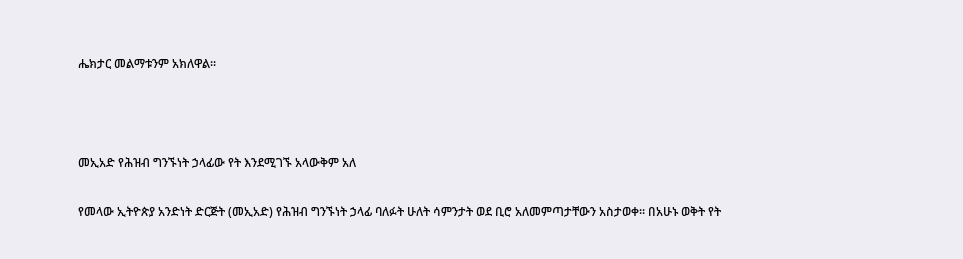ሔክታር መልማቱንም አክለዋል፡፡



መኢአድ የሕዝብ ግንኙነት ኃላፊው የት እንደሚገኙ አላውቅም አለ

የመላው ኢትዮጵያ አንድነት ድርጅት (መኢአድ) የሕዝብ ግንኙነት ኃላፊ ባለፉት ሁለት ሳምንታት ወደ ቢሮ አለመምጣታቸውን አስታወቀ፡፡ በአሁኑ ወቅት የት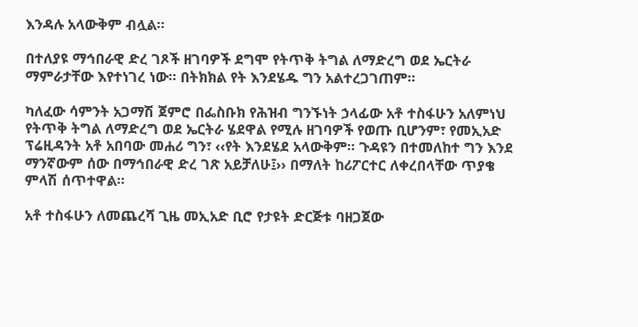እንዳሉ አላውቅም ብሏል፡፡

በተለያዩ ማኅበራዊ ድረ ገጾች ዘገባዎች ደግሞ የትጥቅ ትግል ለማድረግ ወደ ኤርትራ ማምራታቸው እየተነገረ ነው፡፡ በትክክል የት እንደሄዱ ግን አልተረጋገጠም፡፡

ካለፈው ሳምንት አጋማሽ ጀምሮ በፌስቡክ የሕዝብ ግንኙነት ኃላፊው አቶ ተስፋሁን አለምነህ የትጥቅ ትግል ለማድረግ ወደ ኤርትራ ሄደዋል የሚሉ ዘገባዎች የወጡ ቢሆንም፣ የመኢአድ ፕሬዚዳንት አቶ አበባው መሐሪ ግን፣ ‹‹የት እንደሄደ አላውቅም፡፡ ጉዳዩን በተመለከተ ግን እንደ ማንኛውም ሰው በማኅበራዊ ድረ ገጽ አይቻለሁ፤›› በማለት ከሪፖርተር ለቀረበላቸው ጥያቄ ምላሽ ሰጥተዋል፡፡

አቶ ተስፋሁን ለመጨረሻ ጊዜ መኢአድ ቢሮ የታዩት ድርጅቱ ባዘጋጀው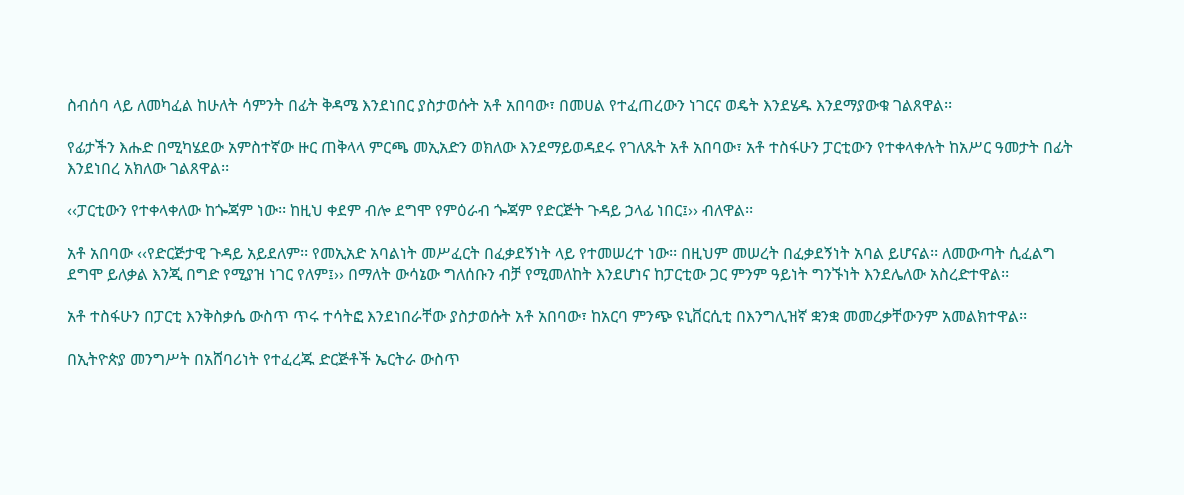ስብሰባ ላይ ለመካፈል ከሁለት ሳምንት በፊት ቅዳሜ እንደነበር ያስታወሱት አቶ አበባው፣ በመሀል የተፈጠረውን ነገርና ወዴት እንደሄዱ እንደማያውቁ ገልጸዋል፡፡

የፊታችን እሑድ በሚካሄደው አምስተኛው ዙር ጠቅላላ ምርጫ መኢአድን ወክለው እንደማይወዳደሩ የገለጹት አቶ አበባው፣ አቶ ተስፋሁን ፓርቲውን የተቀላቀሉት ከአሥር ዓመታት በፊት እንደነበረ አክለው ገልጸዋል፡፡

‹‹ፓርቲውን የተቀላቀለው ከጐጃም ነው፡፡ ከዚህ ቀደም ብሎ ደግሞ የምዕራብ ጐጃም የድርጅት ጉዳይ ኃላፊ ነበር፤›› ብለዋል፡፡

አቶ አበባው ‹‹የድርጅታዊ ጉዳይ አይደለም፡፡ የመኢአድ አባልነት መሥፈርት በፈቃደኝነት ላይ የተመሠረተ ነው፡፡ በዚህም መሠረት በፈቃደኝነት አባል ይሆናል፡፡ ለመውጣት ሲፈልግ ደግሞ ይለቃል እንጂ በግድ የሚያዝ ነገር የለም፤›› በማለት ውሳኔው ግለሰቡን ብቻ የሚመለከት እንደሆነና ከፓርቲው ጋር ምንም ዓይነት ግንኙነት እንደሌለው አስረድተዋል፡፡

አቶ ተስፋሁን በፓርቲ እንቅስቃሴ ውስጥ ጥሩ ተሳትፎ እንደነበራቸው ያስታወሱት አቶ አበባው፣ ከአርባ ምንጭ ዩኒቨርሲቲ በእንግሊዝኛ ቋንቋ መመረቃቸውንም አመልክተዋል፡፡

በኢትዮጵያ መንግሥት በአሸባሪነት የተፈረጁ ድርጅቶች ኤርትራ ውስጥ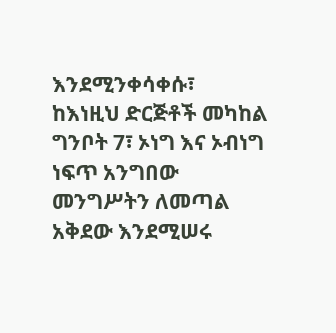እንደሚንቀሳቀሱ፣ ከእነዚህ ድርጅቶች መካከል ግንቦት 7፣ ኦነግ እና ኦብነግ ነፍጥ አንግበው መንግሥትን ለመጣል አቅደው እንደሚሠሩ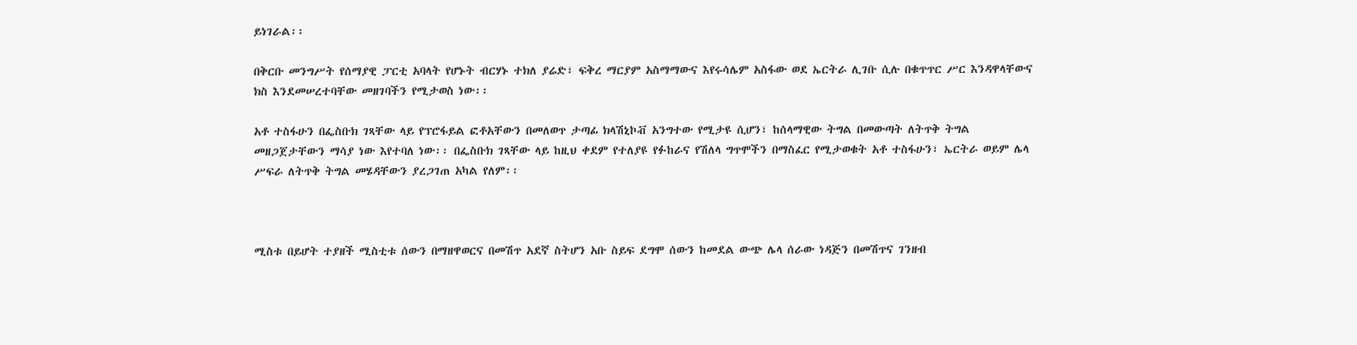ይነገራል፡፡

በቅርቡ መንግሥት የሰማያዊ ፓርቲ አባላት የሆኑት ብርሃኑ ተክለ ያሬድ፣ ፍቅረ ማርያም አስማማውና እየሩሳሌም አስፋው ወደ ኤርትራ ሊገቡ ሲሉ በቁጥጥር ሥር እንዳዋላቸውና ክስ እንደመሠረተባቸው መዘገባችን የሚታወስ ነው፡፡

አቶ ተስፋሁን በፌስቡክ ገጻቸው ላይ የፕሮፋይል ፎቶአቸውን በመለወጥ ታጣፊ ክላሽኒኮቭ አንግተው የሚታዩ ሲሆን፣ ከሰላማዊው ትግል በመውጣት ለትጥቅ ትግል መዘጋጀታቸውን ማሳያ ነው እየተባለ ነው፡፡ በፌስቡክ ገጻቸው ላይ ከዚህ ቀደም የተለያዩ የፉከራና የሽለላ ግጥሞችን በማስፈር የሚታወቁት አቶ ተስፋሁን፣ ኤርትራ ወይም ሌላ ሥፍራ ለትጥቅ ትግል መሄዳቸውን ያረጋገጠ አካል የለም፡፡



ሚስቱ በይሆት ተያዘች ሚስቲቱ ሰውን በማዘዋወርና በመሽጥ አደኛ ስትሆን አቡ ስይፍ ደግሞ ሰውን ከመደል ውጭ ሌላ ሰራው ነዳጅን በመሽጥና ገንዘብ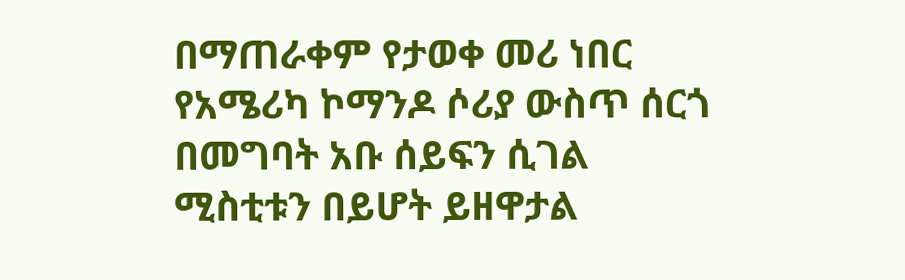በማጠራቀም የታወቀ መሪ ነበር የአሜሪካ ኮማንዶ ሶሪያ ውስጥ ሰርጎ በመግባት አቡ ሰይፍን ሲገል ሚስቲቱን በይሆት ይዘዋታል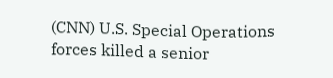(CNN) U.S. Special Operations forces killed a senior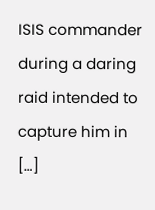ISIS commander during a daring raid intended to capture him in […]